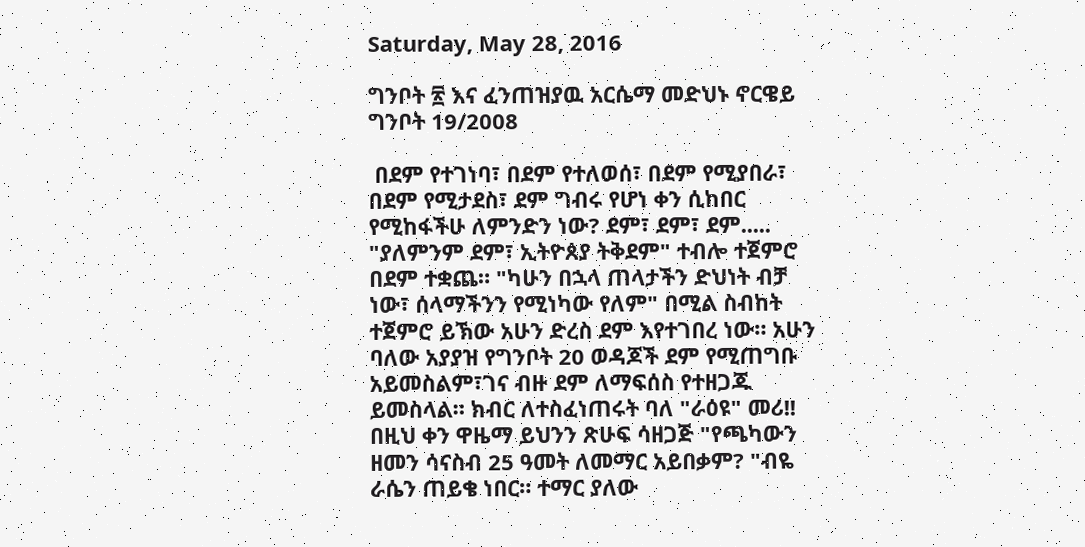Saturday, May 28, 2016

ግንቦት ፳ እና ፈንጠዝያዉ አርሴማ መድህኑ ኖርዌይ ግንቦት 19/2008

 በደም የተገነባ፣ በደም የተለወሰ፣ በደም የሚያበራ፣ በደም የሚታደስ፣ ደም ግብሩ የሆነ ቀን ሲከበር የሚከፋችሁ ለምንድን ነው? ደም፣ ደም፣ ደም..... "ያለምንም ደም፣ ኢትዮጰያ ትቅደም" ተብሎ ተጀምሮ በደም ተቋጨ። "ካሁን በኋላ ጠላታችን ድህነት ብቻ ነው፣ ሰላማችንን የሚነካው የለም" በሚል ስብከት ተጀምሮ ይኽው አሁን ድረስ ደም እየተገበረ ነው። አሁን ባለው አያያዝ የግንቦት 20 ወዳጆች ደም የሚጠግቡ አይመስልም፣ገና ብዙ ደም ለማፍሰስ የተዘጋጁ ይመስላል። ክብር ለተስፈነጠሩት ባለ "ራዕዩ" መሪ!! በዚህ ቀን ዋዜማ ይህንን ጽሁፍ ሳዘጋጅ "የጫካውን ዘመን ሳናስብ 25 ዓመት ለመማር አይበቃም? "ብዬ ራሴን ጠይቄ ነበር። ተማር ያለው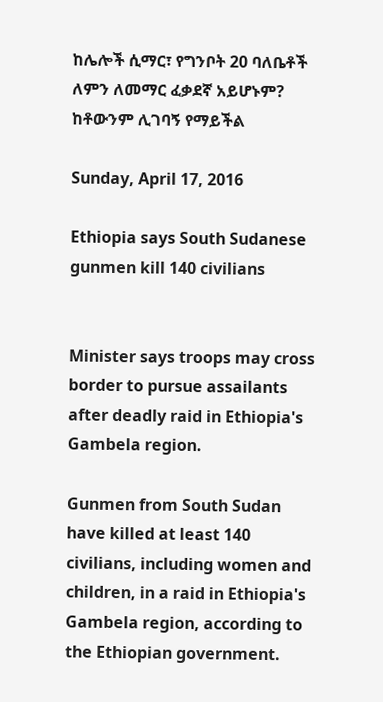ከሌሎች ሲማር፣ የግንቦት 20 ባለቤቶች ለምን ለመማር ፈቃደኛ አይሆኑም? ከቶውንም ሊገባኝ የማይችል

Sunday, April 17, 2016

Ethiopia says South Sudanese gunmen kill 140 civilians


Minister says troops may cross border to pursue assailants after deadly raid in Ethiopia's Gambela region.

Gunmen from South Sudan have killed at least 140 civilians, including women and children, in a raid in Ethiopia's Gambela region, according to the Ethiopian government.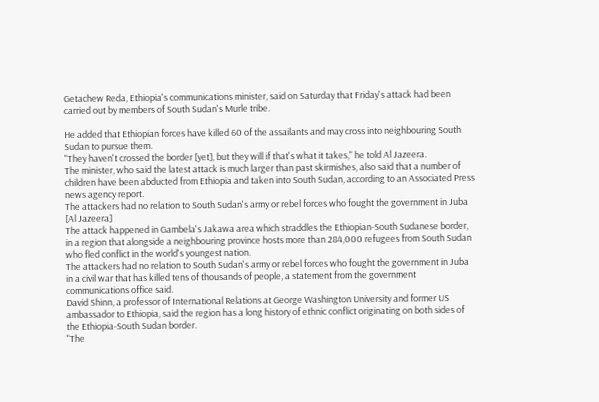Getachew Reda, Ethiopia's communications minister, said on Saturday that Friday's attack had been carried out by members of South Sudan's Murle tribe.

He added that Ethiopian forces have killed 60 of the assailants and may cross into neighbouring South Sudan to pursue them.
"They haven't crossed the border [yet], but they will if that's what it takes," he told Al Jazeera.
The minister, who said the latest attack is much larger than past skirmishes, also said that a number of children have been abducted from Ethiopia and taken into South Sudan, according to an Associated Press news agency report.
The attackers had no relation to South Sudan's army or rebel forces who fought the government in Juba [Al Jazeera]
The attack happened in Gambela's Jakawa area which straddles the Ethiopian-South Sudanese border, in a region that alongside a neighbouring province hosts more than 284,000 refugees from South Sudan who fled conflict in the world's youngest nation.
The attackers had no relation to South Sudan's army or rebel forces who fought the government in Juba in a civil war that has killed tens of thousands of people, a statement from the government communications office said.
David Shinn, a professor of International Relations at George Washington University and former US ambassador to Ethiopia, said the region has a long history of ethnic conflict originating on both sides of the Ethiopia-South Sudan border.
"The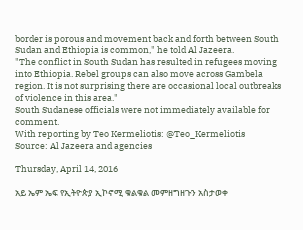border is porous and movement back and forth between South Sudan and Ethiopia is common," he told Al Jazeera.
"The conflict in South Sudan has resulted in refugees moving into Ethiopia. Rebel groups can also move across Gambela region. It is not surprising there are occasional local outbreaks of violence in this area."
South Sudanese officials were not immediately available for comment.
With reporting by Teo Kermeliotis: @Teo_Kermeliotis
Source: Al Jazeera and agencies

Thursday, April 14, 2016

አይ ኤም ኤፍ የኢትዮጵያ ኢኮኖሚ ቁልቁል መምዘግዘጉን አስታወቀ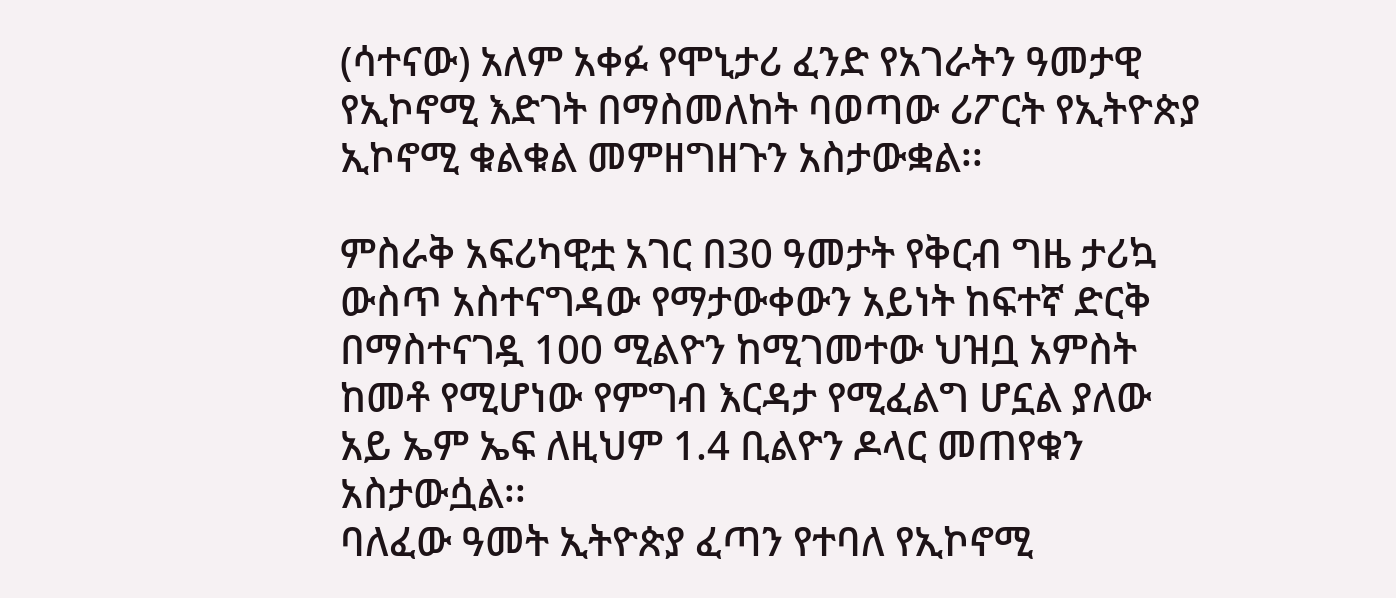(ሳተናው) አለም አቀፉ የሞኒታሪ ፈንድ የአገራትን ዓመታዊ የኢኮኖሚ እድገት በማስመለከት ባወጣው ሪፖርት የኢትዮጵያ ኢኮኖሚ ቁልቁል መምዘግዘጉን አስታውቋል፡፡

ምስራቅ አፍሪካዊቷ አገር በ30 ዓመታት የቅርብ ግዜ ታሪኳ ውስጥ አስተናግዳው የማታውቀውን አይነት ከፍተኛ ድርቅ በማስተናገዷ 100 ሚልዮን ከሚገመተው ህዝቧ አምስት ከመቶ የሚሆነው የምግብ እርዳታ የሚፈልግ ሆኗል ያለው አይ ኤም ኤፍ ለዚህም 1.4 ቢልዮን ዶላር መጠየቁን አስታውሷል፡፡
ባለፈው ዓመት ኢትዮጵያ ፈጣን የተባለ የኢኮኖሚ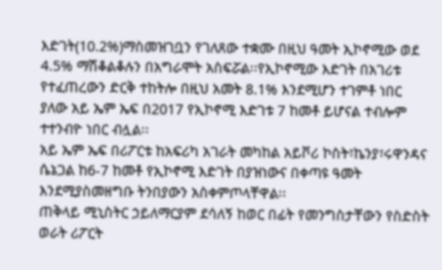እድገት(10.2%)ማስመዝገቧን የገለጸው ተቋሙ በዚህ ዓመት ኢኮኖሚው ወደ 4.5% ማሽቆልቆሉን በአግራሞት አስፍሯል፡፡የኢኮኖሚው እድገት በአገሪቱ የተፈጠረውን ድርቅ ተከትሎ በዚህ አመት 8.1% እንደሚሆን ተገምቶ ነበር ያለው አይ ኤም ኤፍ በ2017 የኢኮኖሚ እድገቱ 7 ከመቶ ይሆናል ተብሎም ተተንብዮ ነበር ብሏል፡፡
አይ ኤም ኤፍ በሪፖርቱ ከአፍሪካ አገራት መካከል አይቮሪ ኮስት፣ኬንያ፣ሩዋንዳና ሴኔጋል ከ6-7 ከመቶ የኢኮኖሚ እድገት በያዝነውና በቀጣዩ ዓመት እንደሚያስመዘግቡ ትንበያውን አስቀምጦላቸዋል፡፡
ጠቅላይ ሚኒስትር ኃይለማርያም ደሳለኝ ከወር በፊት የመንግስታቸውን የስድስት ወራት ሪፖርት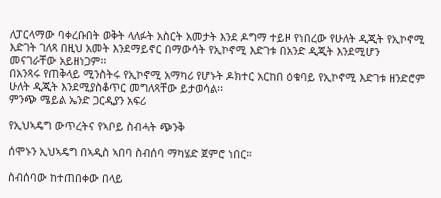ለፓርላማው ባቀረቡበት ወቅት ላለፉት አስርት አመታት እንደ ዶግማ ተይዞ የነበረው የሁለት ዲጂት የኢኮኖሚ እድገት ገለጻ በዚህ አመት እንደማይኖር በማውሳት የኢኮኖሚ እድገቱ በአንድ ዲጂት እንደሚሆን መናገራቸው አይዘነጋም፡፡
በአንጻሩ የጠቅላይ ሚንስትሩ የኢኮኖሚ አማካሪ የሆኑት ዶክተር አርከበ ዕቁባይ የኢኮኖሚ እድገቱ ዘንድሮም ሁለት ዲጂት እንደሚያስቆጥር መግለጻቸው ይታወሳል፡፡
ምንጭ ሜይል ኤንድ ጋርዲያን አፍሪ

የኢህኣዴግ ውጥረትና የኣቦይ ስብሓት ጭንቅ

ሰሞኑን ኢህኣዴግ በኣዲስ ኣበባ ስብሰባ ማካሄድ ጀምሮ ነበር።

ስብሰባው ከተጠበቀው በላይ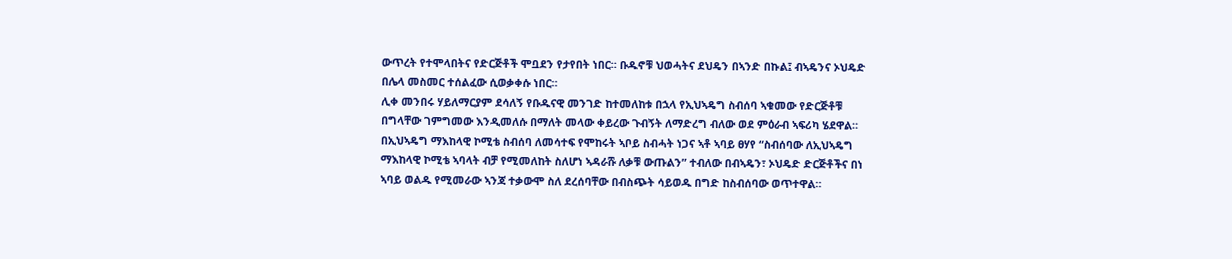ውጥረት የተሞላበትና የድርጅቶች ሞቧደን የታየበት ነበር። ቡዱኖቹ ህወሓትና ደህዴን በኣንድ በኩል፤ ብኣዴንና ኦህዴድ በሌላ መስመር ተሰልፈው ሲወቃቀሱ ነበር።
ሊቀ መንበሩ ሃይለማርያም ደሳለኝ የቡዱናዊ መንገድ ከተመለከቱ በኋላ የኢህኣዴግ ስብሰባ ኣቁመው የድርጅቶቹ በግላቸው ገምግመው እንዲመለሱ በማለት መላው ቀይረው ጉብኝት ለማድረግ ብለው ወደ ምዕራብ ኣፍሪካ ሄደዋል።
በኢህኣዴግ ማእከላዊ ኮሚቴ ስብሰባ ለመሳተፍ የሞከሩት ኣቦይ ስብሓት ነጋና ኣቶ ኣባይ ፀሃየ “ስብሰባው ለኢህኣዴግ ማእከላዊ ኮሚቴ ኣባላት ብቻ የሚመለከት ስለሆነ ኣዳራሹ ለቃቹ ውጡልን” ተብለው በብኣዴን፣ ኦህዴድ ድርጅቶችና በነ ኣባይ ወልዱ የሚመራው ኣንጃ ተቃውሞ ስለ ደረሰባቸው በብስጭት ሳይወዱ በግድ ከስብሰባው ወጥተዋል።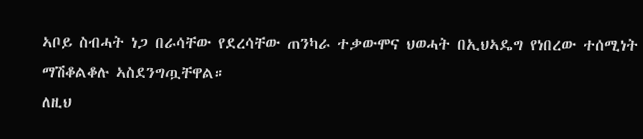ኣቦይ ስብሓት ነጋ በራሳቸው የደረሳቸው ጠንካራ ተቃውሞና ህወሓት በኢህኣዴግ የነበረው ተሰሚነት ማሽቆልቆሉ ኣስደንግጧቸዋል።
ለዚህ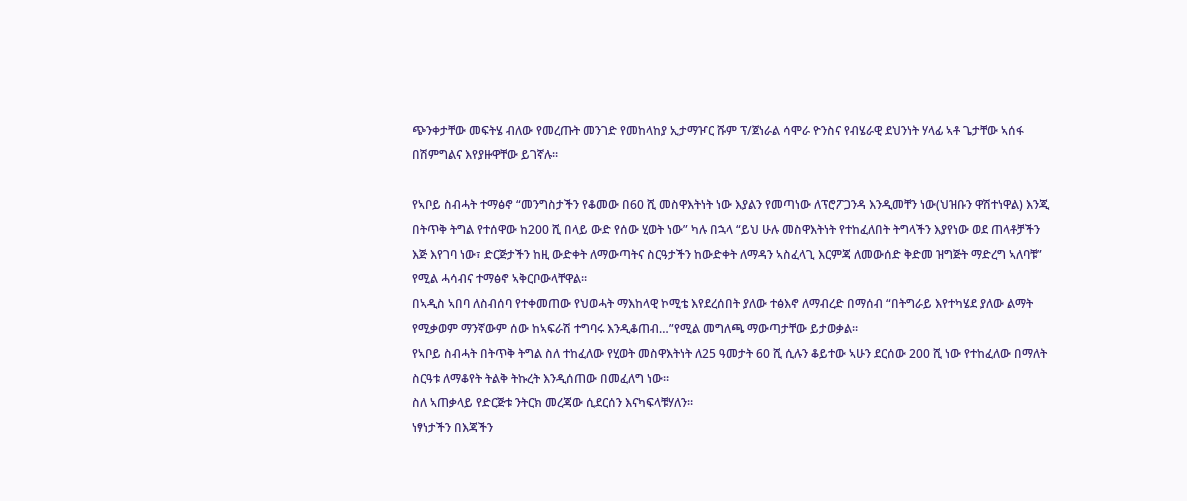ጭንቀታቸው መፍትሄ ብለው የመረጡት መንገድ የመከላከያ ኢታማዦር ሹም ፕ/ጀነራል ሳሞራ ዮንስና የብሄራዊ ደህንነት ሃላፊ ኣቶ ጌታቸው ኣሰፋ በሽምግልና እየያዙዋቸው ይገኛሉ።

የኣቦይ ስብሓት ተማፅኖ “መንግስታችን የቆመው በ60 ሺ መስዋእትነት ነው እያልን የመጣነው ለፕሮፖጋንዳ እንዲመቸን ነው(ህዝቡን ዋሽተነዋል) እንጂ በትጥቅ ትግል የተሰዋው ከ200 ሺ በላይ ውድ የሰው ሂወት ነው” ካሉ በኋላ “ይህ ሁሉ መስዋእትነት የተከፈለበት ትግላችን እያየነው ወደ ጠላቶቻችን እጅ እየገባ ነው፣ ድርጅታችን ከዚ ውድቀት ለማውጣትና ስርዓታችን ከውድቀት ለማዳን ኣስፈላጊ እርምጃ ለመውሰድ ቅድመ ዝግጅት ማድረግ ኣለባቹ” የሚል ሓሳብና ተማፅኖ ኣቅርቦውላቸዋል።
በኣዲስ ኣበባ ለስብሰባ የተቀመጠው የህወሓት ማእከላዊ ኮሚቴ እየደረሰበት ያለው ተፅእኖ ለማብረድ በማሰብ “በትግራይ እየተካሄደ ያለው ልማት የሚቃወም ማንኛውም ሰው ከኣፍራሽ ተግባሩ እንዲቆጠብ…”የሚል መግለጫ ማውጣታቸው ይታወቃል።
የኣቦይ ስብሓት በትጥቅ ትግል ስለ ተከፈለው የሂወት መስዋእትነት ለ25 ዓመታት 60 ሺ ሲሉን ቆይተው ኣሁን ደርሰው 200 ሺ ነው የተከፈለው በማለት ስርዓቱ ለማቆየት ትልቅ ትኩረት እንዲሰጠው በመፈለግ ነው።
ስለ ኣጠቃላይ የድርጅቱ ንትርክ መረጃው ሲደርሰን እናካፍላቹሃለን።
ነፃነታችን በእጃችን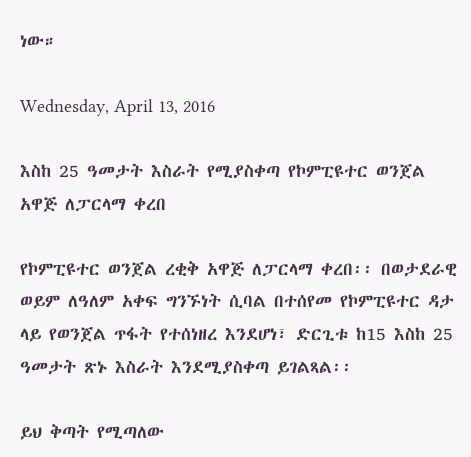ነው።

Wednesday, April 13, 2016

እስከ 25 ዓመታት እስራት የሚያስቀጣ የኮምፒዩተር ወንጀል አዋጅ ለፓርላማ ቀረበ

የኮምፒዩተር ወንጀል ረቂቅ አዋጅ ለፓርላማ ቀረበ፡፡ በወታደራዊ ወይም ለዓለም አቀፍ ግንኙነት ሲባል በተሰየመ የኮምፒዩተር ዳታ ላይ የወንጀል ጥፋት የተሰነዘረ እንደሆነ፣ ድርጊቱ ከ15 እስከ 25 ዓመታት ጽኑ እስራት እንደሚያስቀጣ ይገልጻል፡፡

ይህ ቅጣት የሚጣለው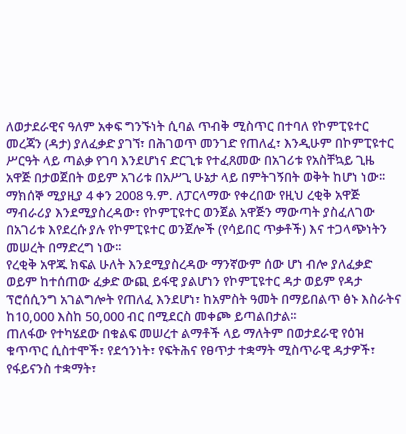ለወታደራዊና ዓለም አቀፍ ግንኙነት ሲባል ጥብቅ ሚስጥር በተባለ የኮምፒዩተር መረጃን (ዳታ) ያለፈቃድ ያገኘ፣ በሕገወጥ መንገድ የጠለፈ፣ እንዲሁም በኮምፒዩተር ሥርዓት ላይ ጣልቃ የገባ እንደሆነና ድርጊቱ የተፈጸመው በአገሪቱ የአስቸኳይ ጊዜ አዋጅ በታወጀበት ወይም አገሪቱ በአሥጊ ሁኔታ ላይ በምትገኝበት ወቅት ከሆነ ነው፡፡
ማክሰኞ ሚያዚያ 4 ቀን 2008 ዓ.ም. ለፓርላማው የቀረበው የዚህ ረቂቅ አዋጅ ማብራሪያ እንደሚያስረዳው፣ የኮምፒዩተር ወንጀል አዋጅን ማውጣት ያስፈለገው በአገሪቱ እየደረሱ ያሉ የኮምፒዩተር ወንጀሎች (የሳይበር ጥቃቶች) እና ተጋላጭነትን መሠረት በማድረግ ነው፡፡
የረቂቅ አዋጁ ክፍል ሁለት እንደሚያስረዳው ማንኛውም ሰው ሆነ ብሎ ያለፈቃድ ወይም ከተሰጠው ፈቃድ ውጪ ይፋዊ ያልሆነን የኮምፒዩተር ዳታ ወይም የዳታ ፕሮሰሲንግ አገልግሎት የጠለፈ እንደሆነ፣ ከአምስት ዓመት በማይበልጥ ፅኑ እስራትና ከ10,000 እስከ 50,000 ብር በሚደርስ መቀጮ ይጣልበታል፡፡
ጠለፋው የተካሄደው በቁልፍ መሠረተ ልማቶች ላይ ማለትም በወታደራዊ የዕዝ ቁጥጥር ሲስተሞች፣ የደኅንነት፣ የፍትሕና የፀጥታ ተቋማት ሚስጥራዊ ዳታዎች፣ የፋይናንስ ተቋማት፣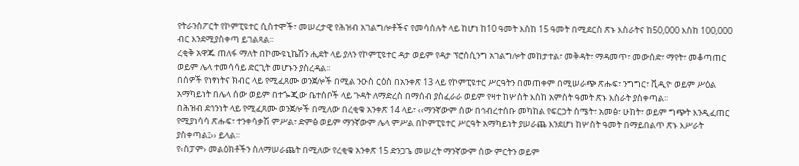የትራንስፖርት የኮምፒዩተር ሲስተሞች፣ መሠረታዊ የሕዝብ አገልግሎቶችና የመሳሰሉት ላይ ከሆነ ከ10 ዓመት እስከ 15 ዓመት በሚደርስ ጽኑ እስራትና ከ50,000 እስከ 100,000 ብር እንደሚያስቀጣ ይገልጻል፡፡
ረቂቅ አዋጁ ጠለፋ ማለት በኮሙዩኒኬሽን ሒደት ላይ ያለን የኮምፒዩተር ዳታ ወይም የዳታ ፕሮሰሲንግ አገልግሎት መከታተል፣ መቅዳት፣ ማዳመጥ፣ መውሰድ፣ ማየት፣ መቆጣጠር ወይም ሌላ ተመሳሳይ ድርጊት መሆኑን ያስረዳል፡፡
በሰዎች የነፃነትና ክብር ላይ የሚፈጸሙ ወንጀሎች በሚል ንዑስ ርዕስ በአንቀጽ 13 ላይ የኮምፒዩተር ሥርዓትን በመጠቀም በሚሠራጭ ጽሑፍ፣ ንግግር፣ ቪዲዮ ወይም ሥዕል አማካይነት በሌላ ሰው ወይም በተጐጂው ቤተሰቦች ላይ ጉዳት ለማድረስ በማሰብ ያስፈራራ ወይም የዛተ ከሦስት እስከ አምስት ዓመት ጽኑ እስራት ያስቀጣል፡፡
በሕዝብ ደኅንነት ላይ የሚፈጸሙ ወንጀሎች በሚለው በረቂቁ አንቀጽ 14 ላይ፣ ‹‹ማንኛውም ሰው በኅብረተሰቡ መካከል የፍርኃት ስሜት፣ አመፅ፣ ሁከት፣ ወይም ግጭት እንዲፈጠር የሚያነሳሳ ጽሑፍ፣ ተንቀሳቃሽ ምሥል፣ ድምፅ ወይም ማንኛውም ሌላ ምሥል በኮምፒዩተር ሥርዓት አማካይነት ያሠራጨ እንደሆነ ከሦስት ዓመት በማይበልጥ ጽኑ እሥራት ያስቀጣል፤›› ይላል፡፡
የ‹ስፓም› መልዕክቶችን ስለማሠራጨት በሚለው የረቂቁ አንቀጽ 15 ድንጋጌ መሠረት ማንኛውም ሰው ምርትን ወይም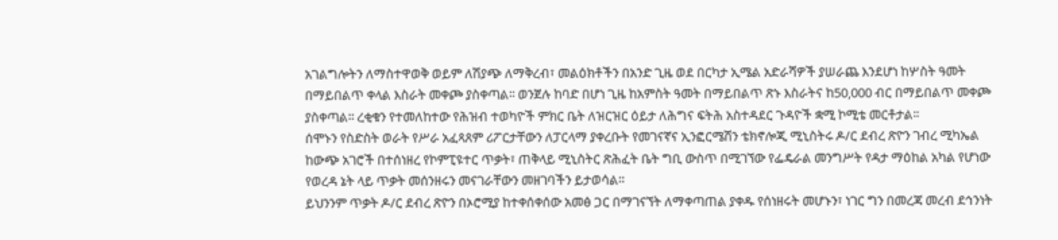አገልግሎትን ለማስተዋወቅ ወይም ለሽያጭ ለማቅረብ፣ መልዕክቶችን በአንድ ጊዜ ወደ በርካታ ኢሜል አድራሻዎች ያሠራጨ እንደሆነ ከሦስት ዓመት በማይበልጥ ቀላል እስራት መቀጮ ያስቀጣል፡፡ ወንጀሉ ከባድ በሆነ ጊዜ ከአምስት ዓመት በማይበልጥ ጽኑ እስራትና ከ50,000 ብር በማይበልጥ መቀጮ ያስቀጣል፡፡ ረቂቁን የተመለከተው የሕዝብ ተወካዮች ምክር ቤት ለዝርዝር ዕይታ ለሕግና ፍትሕ አስተዳደር ጉዳዮች ቋሚ ኮሚቴ መርቶታል፡፡
ሰሞኑን የስድስት ወራት የሥራ አፈጻጸም ሪፖርታቸውን ለፓርላማ ያቀረቡት የመገናኛና ኢንፎርሜሽን ቴክኖሎጂ ሚኒስትሩ ዶ/ር ደብረ ጽዮን ገብረ ሚካኤል ከውጭ አገሮች በተሰነዘረ የኮምፒዩተር ጥቃት፣ ጠቅላይ ሚኒስትር ጽሕፈት ቤት ግቢ ውስጥ በሚገኘው የፌዴራል መንግሥት የዳታ ማዕከል አካል የሆነው የወረዳ ኔት ላይ ጥቃት መሰንዘሩን መናገራቸውን መዘገባችን ይታወሳል፡፡
ይህንንም ጥቃት ዶ/ር ደብረ ጽዮን በኦሮሚያ ከተቀሰቀሰው አመፅ ጋር በማገናኘት ለማቀጣጠል ያቀዱ የሰነዘሩት መሆኑን፣ ነገር ግን በመረጃ መረብ ደኅንነት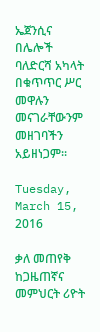ኤጀንሲና በሌሎች ባለድርሻ አካላት በቁጥጥር ሥር መዋሉን መናገራቸውንም መዘገባችን አይዘነጋም፡፡

Tuesday, March 15, 2016

ቃለ መጠየቅ ከጋዜጠኛና መምህርት ሪዮት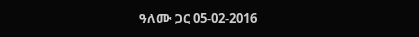ዓለሙ ጋር 05-02-2016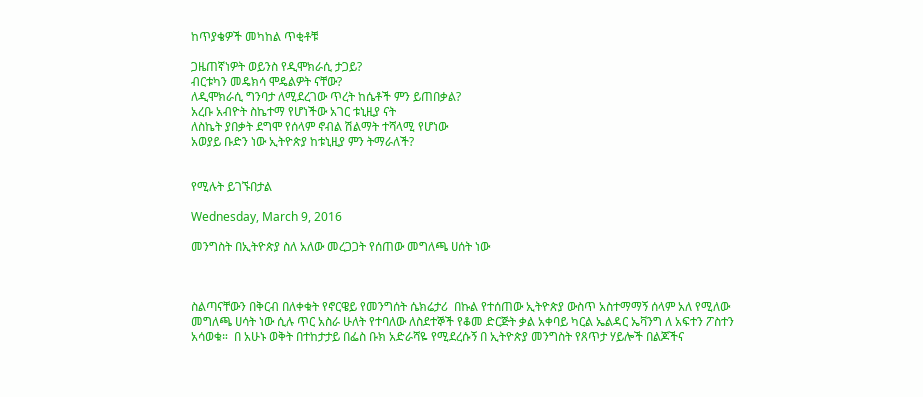ከጥያቄዎች መካከል ጥቂቶቹ

ጋዜጠኛነዎት ወይንስ የዲሞክራሲ ታጋይ?
ብርቱካን መዴክሳ ሞዴልዎት ናቸው?
ለዲሞክራሲ ግንባታ ለሚደረገው ጥረት ከሴቶች ምን ይጠበቃል?
አረቡ አብዮት ስኬተማ የሆነችው አገር ቱኒዚያ ናት
ለስኬት ያበቃት ደግሞ የሰላም ኖብል ሽልማት ተሻላሚ የሆነው
አወያይ ቡድን ነው ኢትዮጵያ ከቱኒዚያ ምን ትማራለች?


የሚሉት ይገኙበታል

Wednesday, March 9, 2016

መንግስት በኢትዮጵያ ስለ አለው መረጋጋት የሰጠው መግለጫ ሀሰት ነው



ስልጣናቸውን በቅርብ በለቀቁት የኖርዌይ የመንግሰት ሴክሬታሪ  በኩል የተሰጠው ኢትዮጵያ ውስጥ አስተማማኝ ሰላም አለ የሚለው መግለጫ ሀሳት ነው ሲሉ ጥር አስራ ሁለት የተባለው ለስደተኞች የቆመ ድርጅት ቃል አቀባይ ካርል ኤልዳር ኤቫንግ ለ አፍተን ፖስተን አሳወቁ።  በ አሁኑ ወቅት በተከታታይ በፌስ ቡክ አድራሻዬ የሚደረሱኝ በ ኢትዮጵያ መንግስት የጸጥታ ሃይሎች በልጆችና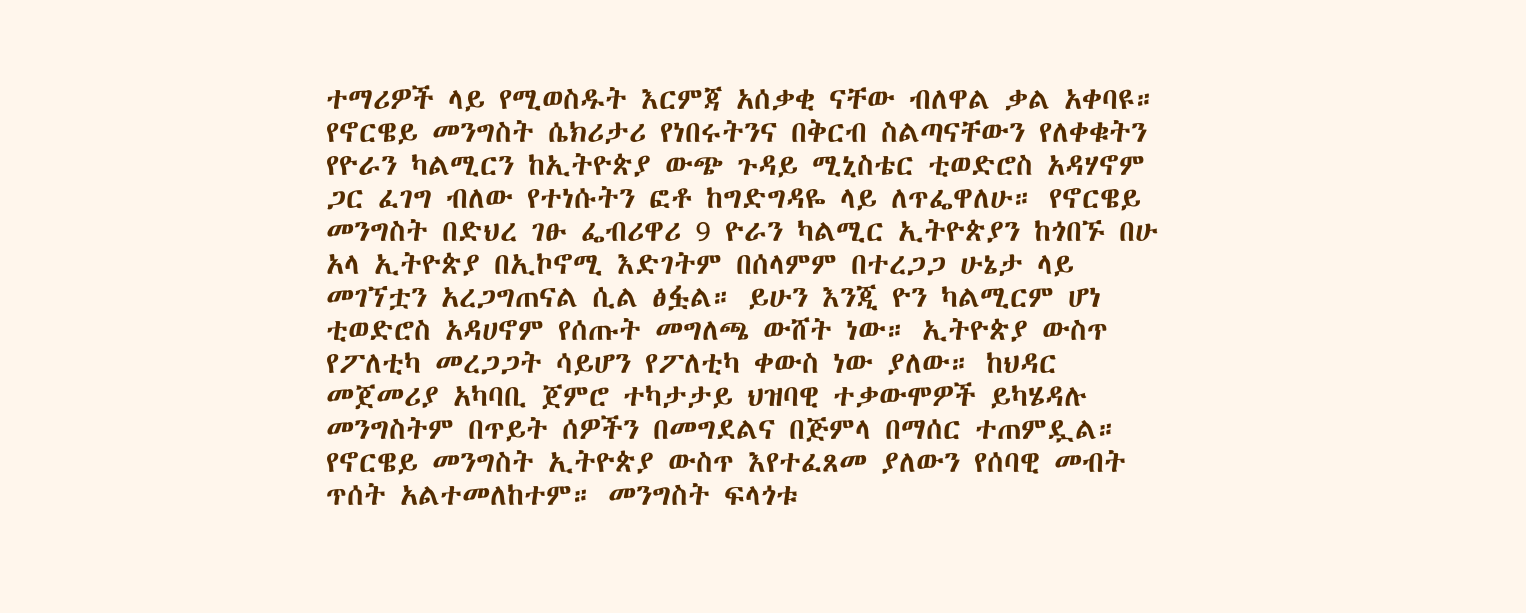ተማሪዎች ላይ የሚወስዱት እርምጃ አሰቃቂ ናቸው ብለዋል ቃል አቀባዩ። የኖርዌይ መንግስት ሴክሪታሪ የነበሩትንና በቅርብ ስልጣናቸውን የለቀቁትን የዮራን ካልሚርን ከኢትዮጵያ ውጭ ጉዳይ ሚኒስቴር ቲወድሮስ አዳሃኖም ጋር ፈገግ ብለው የተነሱትን ፎቶ ከግድግዳዬ ላይ ለጥፌዋለሁ። የኖርዌይ መንግስት በድህረ ገፁ ፌብሪዋሪ 9 ዮራን ካልሚር ኢትዮጵያን ከጎበኙ በሁ አላ ኢትዮጵያ በኢኮኖሚ እድገትም በሰላምም በተረጋጋ ሁኔታ ላይ መገኘቷን አረጋግጠናል ሲል ፅፏል። ይሁን እንጂ ዮን ካልሚርም ሆነ ቲወድሮስ አዳሀኖም የሰጡት መግለጫ ውሸት ነው። ኢትዮጵያ ውስጥ የፖለቲካ መረጋጋት ሳይሆን የፖለቲካ ቀውስ ነው ያለው። ከህዳር መጀመሪያ አካባቢ ጀምሮ ተካታታይ ህዝባዊ ተቃውሞዎች ይካሄዳሉ  መንግስትም በጥይት ሰዎችን በመግደልና በጅምላ በማሰር ተጠምዷል። የኖርዌይ መንግስት ኢትዮጵያ ውስጥ እየተፈጸመ ያለውን የሰባዊ መብት ጥሰት አልተመለከተም። መንግስት ፍላጎቱ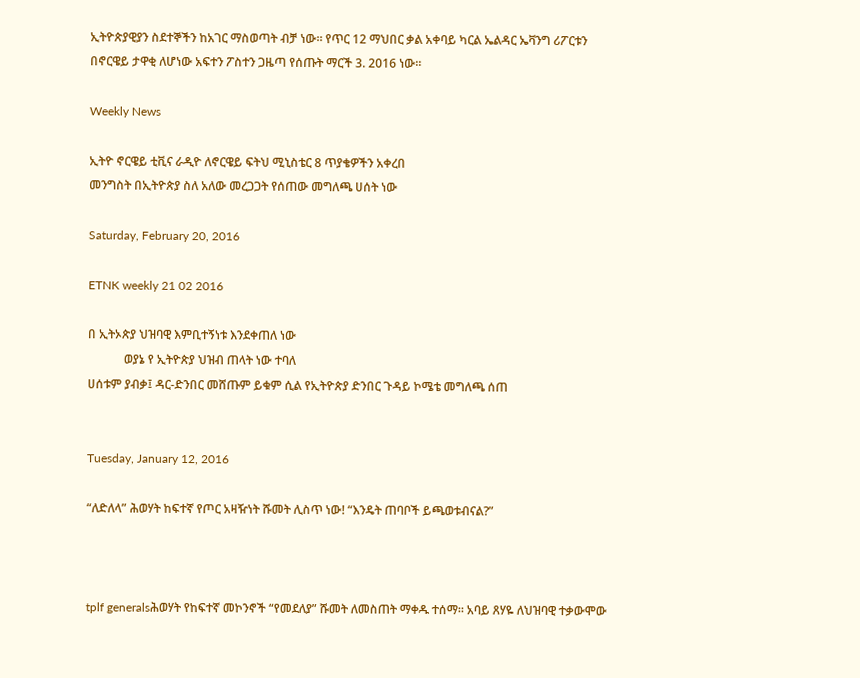ኢትዮጵያዊያን ስደተኞችን ከአገር ማስወጣት ብቻ ነው። የጥር 12 ማህበር ቃል አቀባይ ካርል ኤልዳር ኤቫንግ ሪፖርቱን በኖርዌይ ታዋቂ ለሆነው አፍተን ፖስተን ጋዜጣ የሰጡት ማርች 3. 2016 ነው።

Weekly News

ኢትዮ ኖርዌይ ቲቪና ራዲዮ ለኖርዌይ ፍትህ ሚኒስቴር 8 ጥያቄዎችን አቀረበ
መንግስት በኢትዮጵያ ስለ አለው መረጋጋት የሰጠው መግለጫ ሀሰት ነው

Saturday, February 20, 2016

ETNK weekly 21 02 2016

በ ኢትኦጵያ ህዝባዊ እምቢተኝነቱ እንደቀጠለ ነው
            ወያኔ የ ኢትዮጵያ ህዝብ ጠላት ነው ተባለ
ሀሰቱም ያብቃ፤ ዳር-ድንበር መሸጡም ይቁም ሲል የኢትዮጵያ ድንበር ጉዳይ ኮሜቴ መግለጫ ሰጠ


Tuesday, January 12, 2016

“ለድለላ” ሕወሃት ከፍተኛ የጦር አዛዥነት ሹመት ሊስጥ ነው! “እንዴት ጠባቦች ይጫወቱብናል?”



tplf generalsሕወሃት የከፍተኛ መኮንኖች “የመደለያ” ሹመት ለመስጠት ማቀዱ ተሰማ። አባይ ጸሃዬ ለህዝባዊ ተቃውሞው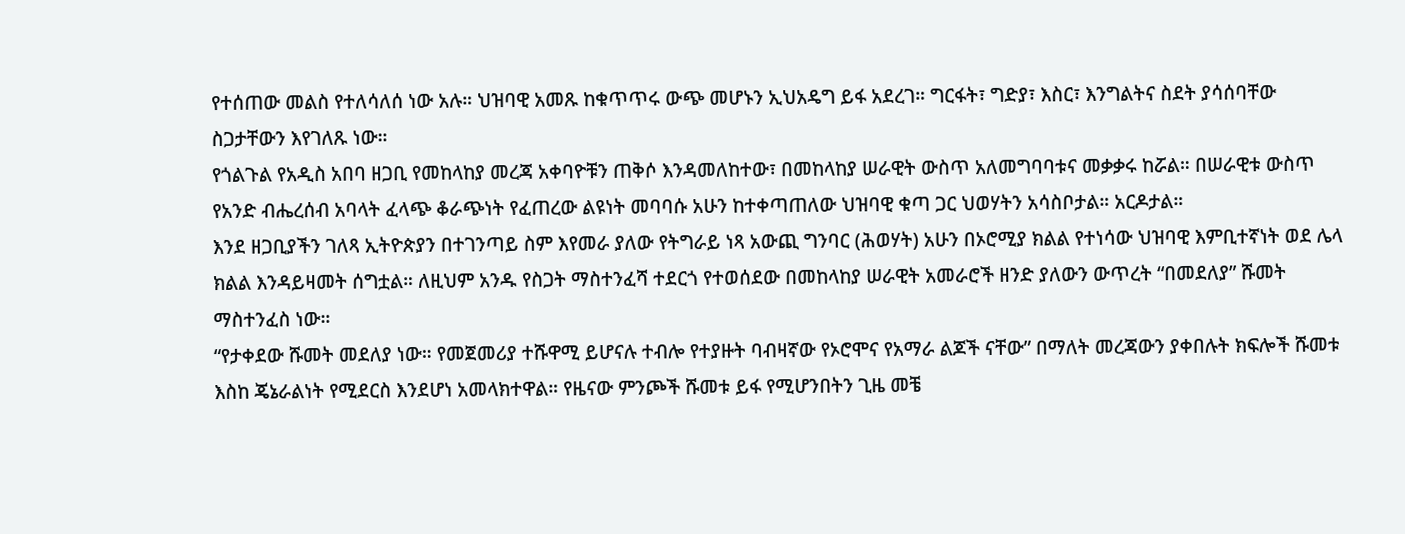የተሰጠው መልስ የተለሳለሰ ነው አሉ። ህዝባዊ አመጹ ከቁጥጥሩ ውጭ መሆኑን ኢህአዴግ ይፋ አደረገ። ግርፋት፣ ግድያ፣ እስር፣ እንግልትና ስደት ያሳሰባቸው ስጋታቸውን እየገለጹ ነው።
የጎልጉል የአዲስ አበባ ዘጋቢ የመከላከያ መረጃ አቀባዮቹን ጠቅሶ እንዳመለከተው፣ በመከላከያ ሠራዊት ውስጥ አለመግባባቱና መቃቃሩ ከሯል። በሠራዊቱ ውስጥ የአንድ ብሔረሰብ አባላት ፈላጭ ቆራጭነት የፈጠረው ልዩነት መባባሱ አሁን ከተቀጣጠለው ህዝባዊ ቁጣ ጋር ህወሃትን አሳስቦታል። አርዶታል።
እንደ ዘጋቢያችን ገለጻ ኢትዮጵያን በተገንጣይ ስም እየመራ ያለው የትግራይ ነጻ አውጪ ግንባር (ሕወሃት) አሁን በኦሮሚያ ክልል የተነሳው ህዝባዊ እምቢተኛነት ወደ ሌላ ክልል እንዳይዛመት ሰግቷል። ለዚህም አንዱ የስጋት ማስተንፈሻ ተደርጎ የተወሰደው በመከላከያ ሠራዊት አመራሮች ዘንድ ያለውን ውጥረት “በመደለያ” ሹመት ማስተንፈስ ነው።
“የታቀደው ሹመት መደለያ ነው። የመጀመሪያ ተሹዋሚ ይሆናሉ ተብሎ የተያዙት ባብዛኛው የኦሮሞና የአማራ ልጆች ናቸው” በማለት መረጃውን ያቀበሉት ክፍሎች ሹመቱ እስከ ጄኔራልነት የሚደርስ እንደሆነ አመላክተዋል። የዜናው ምንጮች ሹመቱ ይፋ የሚሆንበትን ጊዜ መቼ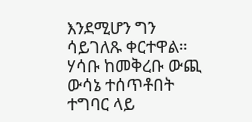እንደሚሆን ግን ሳይገለጹ ቀርተዋል። ሃሳቡ ከመቅረቡ ውጪ ውሳኔ ተሰጥቶበት ተግባር ላይ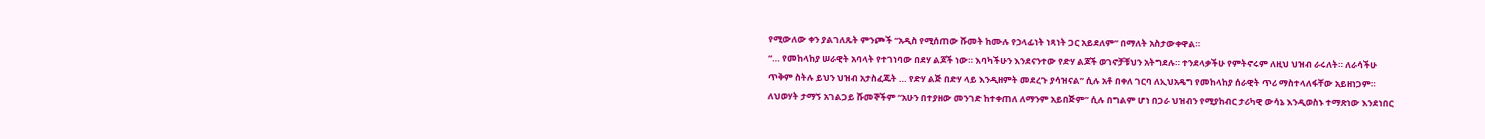የሚውለው ቀን ያልገለጹት ምንጮች “አዲስ የሚሰጠው ሹመት ከሙሉ የኃላፊነት ነጻነት ጋር አይደለም” በማለት አስታውቀዋል።
“… የመከላከያ ሠራዊት አባላት የተገነባው በደሃ ልጆች ነው። እባካችሁን እንደናንተው የድሃ ልጆች ወገኖቻቹህን አትግደሉ። ተንደላቃችሁ የምትኖሩም ለዚህ ህዝብ ራሩለት። ለራሳችሁ ጥቅም ስትሉ ይህን ህዝብ አታስፈጁት … የድሃ ልጅ በድሃ ላይ እንዲዘምት መደረጉ ያሳዝናል” ሲሉ አቶ በቀለ ገርባ ለኢህአዴግ የመከላከያ ሰራዊት ጥሪ ማስተላለፋቸው አይዘነጋም። ለህወሃት ታማኝ አገልጋይ ሹመኞችም “አሁን በተያዘው መንገድ ከተቀጠለ ለማንም አይበጅም” ሲሉ በግልም ሆነ በጋራ ህዝብን የሚያከብር ታሪካዊ ውሳኔ እንዲወስኑ ተማጽነው እንደነበር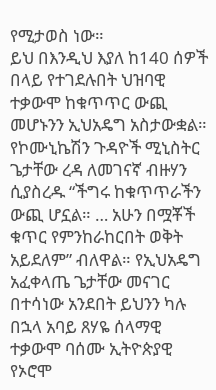የሚታወስ ነው።
ይህ በእንዲህ እያለ ከ140 ሰዎች በላይ የተገደሉበት ህዝባዊ ተቃውሞ ከቁጥጥር ውጪ መሆኑንን ኢህአዴግ አስታውቋል። የኮሙኒኬሽን ጉዳዮች ሚኒስትር ጌታቸው ረዳ ለመገናኛ ብዙሃን ሲያስረዱ “ችግሩ ከቁጥጥራችን ውጪ ሆኗል። … አሁን በሟቾች ቁጥር የምንከራከርበት ወቅት አይደለም” ብለዋል። የኢህአዴግ አፈቀላጤ ጌታቸው መናገር በተሳነው አንደበት ይህንን ካሉ በኋላ አባይ ጸሃዬ ሰላማዊ ተቃውሞ ባሰሙ ኢትዮጵያዊ የኦሮሞ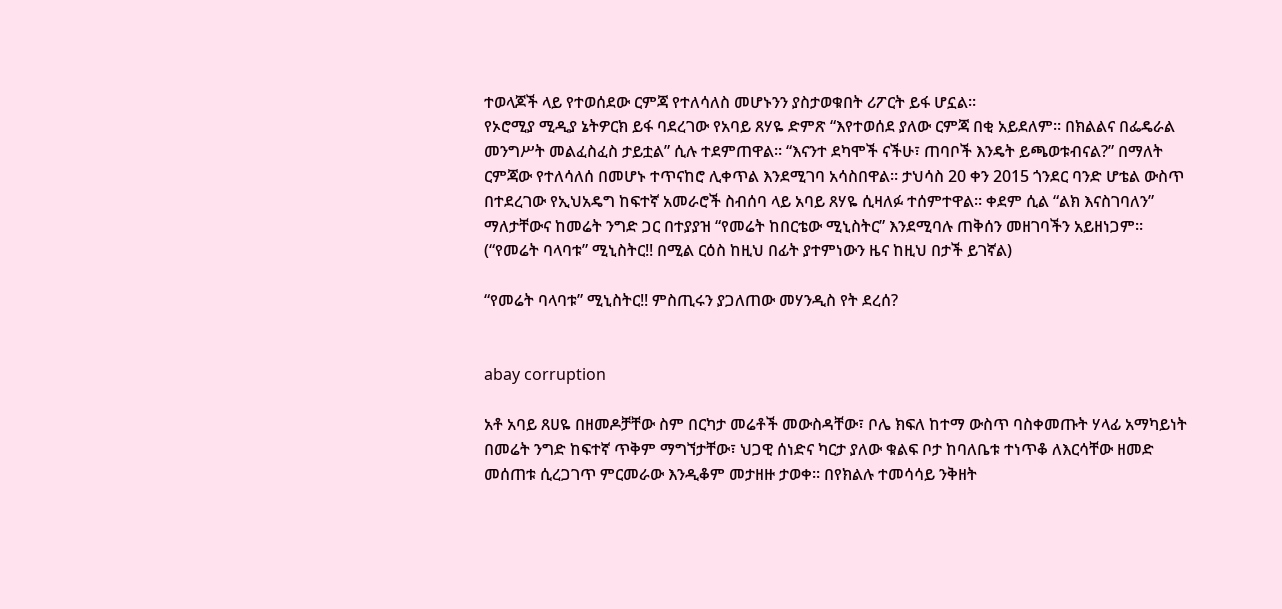ተወላጆች ላይ የተወሰደው ርምጃ የተለሳለስ መሆኑንን ያስታወቁበት ሪፖርት ይፋ ሆኗል።
የኦሮሚያ ሚዲያ ኔትዎርክ ይፋ ባደረገው የአባይ ጸሃዬ ድምጽ “እየተወሰደ ያለው ርምጃ በቂ አይደለም። በክልልና በፌዴራል መንግሥት መልፈስፈስ ታይቷል” ሲሉ ተደምጠዋል። “እናንተ ደካሞች ናችሁ፣ ጠባቦች እንዴት ይጫወቱብናል?” በማለት ርምጃው የተለሳለሰ በመሆኑ ተጥናከሮ ሊቀጥል እንደሚገባ አሳስበዋል። ታህሳስ 20 ቀን 2015 ጎንደር ባንድ ሆቴል ውስጥ በተደረገው የኢህአዴግ ከፍተኛ አመራሮች ስብሰባ ላይ አባይ ጸሃዬ ሲዛለፉ ተሰምተዋል። ቀደም ሲል “ልክ እናስገባለን” ማለታቸውና ከመሬት ንግድ ጋር በተያያዝ “የመሬት ከበርቴው ሚኒስትር” እንደሚባሉ ጠቅሰን መዘገባችን አይዘነጋም። (“የመሬት ባላባቱ” ሚኒስትር!! በሚል ርዕስ ከዚህ በፊት ያተምነውን ዜና ከዚህ በታች ይገኛል)

“የመሬት ባላባቱ” ሚኒስትር!! ምስጢሩን ያጋለጠው መሃንዲስ የት ደረሰ?


abay corruption

አቶ አባይ ጸሀዬ በዘመዶቻቸው ስም በርካታ መሬቶች መውስዳቸው፣ ቦሌ ክፍለ ከተማ ውስጥ ባስቀመጡት ሃላፊ አማካይነት በመሬት ንግድ ከፍተኛ ጥቅም ማግኘታቸው፣ ህጋዊ ሰነድና ካርታ ያለው ቁልፍ ቦታ ከባለቤቱ ተነጥቆ ለእርሳቸው ዘመድ መሰጠቱ ሲረጋገጥ ምርመራው እንዲቆም መታዘዙ ታወቀ። በየክልሉ ተመሳሳይ ንቅዘት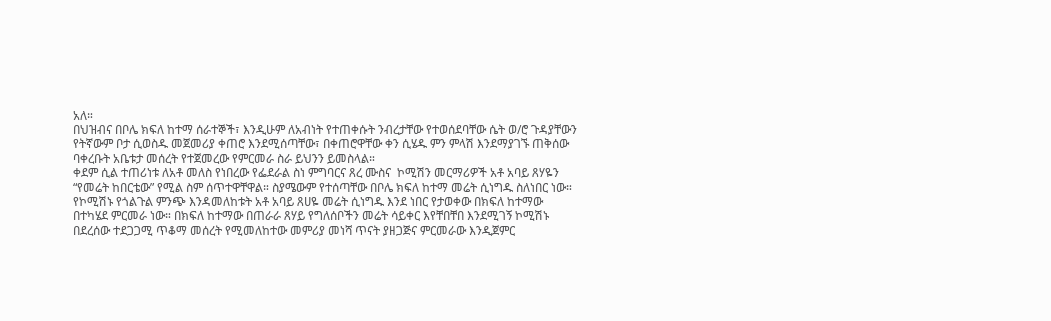አለ።
በህዝብና በቦሌ ክፍለ ከተማ ሰራተኞች፣ እንዲሁም ለአብነት የተጠቀሱት ንብረታቸው የተወሰደባቸው ሴት ወ/ሮ ጉዳያቸውን የትኛውም ቦታ ሲወስዱ መጀመሪያ ቀጠሮ እንደሚሰጣቸው፣ በቀጠሮዋቸው ቀን ሲሄዱ ምን ምላሽ እንደማያገኙ ጠቅሰው  ባቀረቡት አቤቱታ መሰረት የተጀመረው የምርመራ ስራ ይህንን ይመስላል።
ቀደም ሲል ተጠሪነቱ ለአቶ መለስ የነበረው የፌደራል ስነ ምግባርና ጸረ ሙስና  ኮሚሽን መርማሪዎች አቶ አባይ ጸሃዬን “የመሬት ከበርቴው” የሚል ስም ሰጥተዋቸዋል። ስያሜውም የተሰጣቸው በቦሌ ክፍለ ከተማ መሬት ሲነግዱ ስለነበር ነው።
የኮሚሽኑ የጎልጉል ምንጭ እንዳመለከቱት አቶ አባይ ጸሀዬ መሬት ሲነግዱ እንደ ነበር የታወቀው በክፍለ ከተማው በተካሄደ ምርመራ ነው። በክፍለ ከተማው በጠራራ ጸሃይ የግለሰቦችን መሬት ሳይቀር እየቸበቸበ እንደሚገኝ ኮሚሽኑ በደረሰው ተደጋጋሚ ጥቆማ መሰረት የሚመለከተው መምሪያ መነሻ ጥናት ያዘጋጅና ምርመራው እንዲጀምር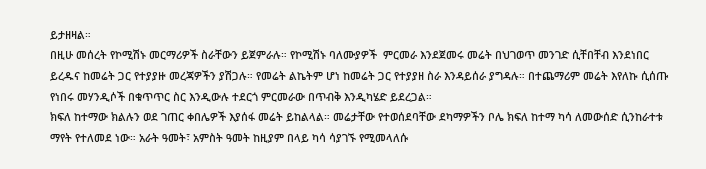ይታዘዛል።
በዚሁ መሰረት የኮሚሽኑ መርማሪዎች ስራቸውን ይጀምራሉ። የኮሚሽኑ ባለሙያዎች  ምርመራ እንደጀመሩ መሬት በህገወጥ መንገድ ሲቸበቸብ እንደነበር ይረዱና ከመሬት ጋር የተያያዙ መረጃዎችን ያሽጋሉ። የመሬት ልኬትም ሆነ ከመሬት ጋር የተያያዘ ስራ እንዳይሰራ ያግዳሉ። በተጨማሪም መሬት እየለኩ ሲሰጡ የነበሩ መሃንዲሶች በቁጥጥር ስር እንዲውሉ ተደርጎ ምርመራው በጥብቅ እንዲካሄድ ይደረጋል።
ክፍለ ከተማው ክልሉን ወደ ገጠር ቀበሌዎች እያሰፋ መሬት ይከልላል። መሬታቸው የተወሰደባቸው ደካማዎችን ቦሌ ክፍለ ከተማ ካሳ ለመውሰድ ሲንከራተቱ ማየት የተለመደ ነው። አራት ዓመት፣ አምስት ዓመት ከዚያም በላይ ካሳ ሳያገኙ የሚመላለሱ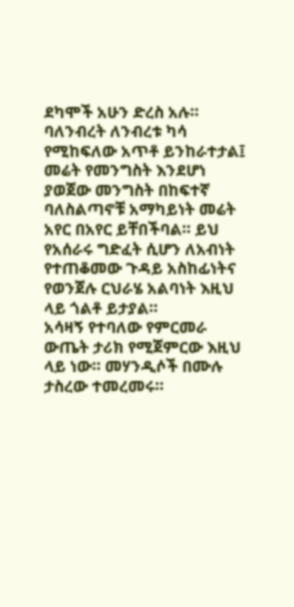ደካሞች አሁን ድረስ አሉ። ባለንብረት ለንብረቱ ካሳ የሚከፍለው አጥቶ ይንከራተታል፤ መሬት የመንግስት እንደሆነ ያወጀው መንግስት በከፍተኛ ባለስልጣኖቹ አማካይነት መሬት አየር በአየር ይቸበችባል። ይህ የአሰራሩ ግድፈት ሲሆን ለአብነት የተጠቆመው ጉዳይ አስከፊነትና የወንጀሉ ርህራሄ አልባነት እዚህ ላይ ጎልቶ ይታያል።
አሳዛኝ የተባለው የምርመራ ውጤት ታሪክ የሚጀምርው እዚህ ላይ ነው። መሃንዲሶች በሙሉ ታስረው ተመረመሩ።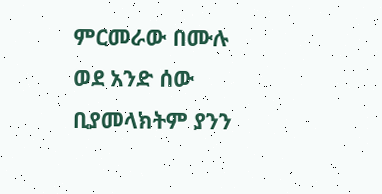ምርመራው በሙሉ ወደ አንድ ሰው ቢያመላክትም ያንን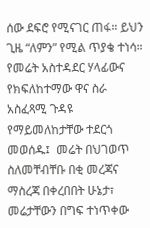ሰው ደፍሮ የሚናገር ጠፋ። ይህን ጊዜ “ለምን” የሚል ጥያቄ ተነሳ። የመሬት አስተዳደር ሃላፊውና የክፍለከተማው ዋና ስራ አስፈጻሚ ጉዳዩ የማይመለከታቸው ተደርጎ መወሰዱ፤  መሬት በህገወጥ ስለመቸብቸቡ በቂ መረጃና ማስረጃ በቀረበበት ሁኔታ፣ መሬታቸውን በግፍ ተነጥቀው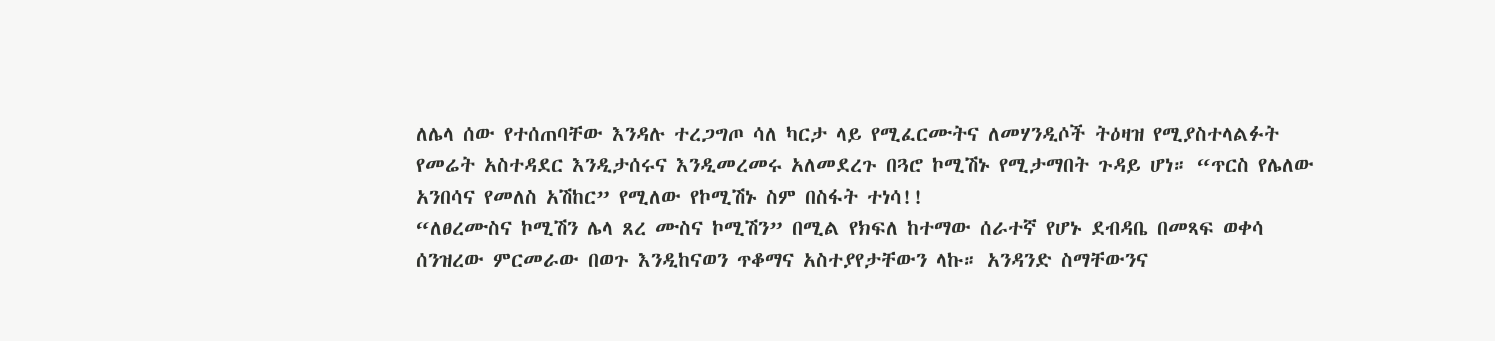ለሌላ ሰው የተሰጠባቸው እንዳሉ ተረጋግጦ ሳለ ካርታ ላይ የሚፈርሙትና ለመሃንዲሶች ትዕዛዝ የሚያስተላልፉት የመሬት አስተዳደር እንዲታሰሩና እንዲመረመሩ አለመደረጉ በጓሮ ኮሚሽኑ የሚታማበት ጉዳይ ሆነ። “ጥርስ የሌለው አንበሳና የመለስ አሽከር” የሚለው የኮሚሽኑ ስም በስፋት ተነሳ!!
“ለፀረሙስና ኮሚሽን ሌላ ጸረ ሙስና ኮሚሽን” በሚል የክፍለ ከተማው ሰራተኛ የሆኑ ደብዳቤ በመጻፍ ወቀሳ ሰንዝረው ምርመራው በወጉ እንዲከናወን ጥቆማና አስተያየታቸውን ላኩ። አንዳንድ ስማቸውንና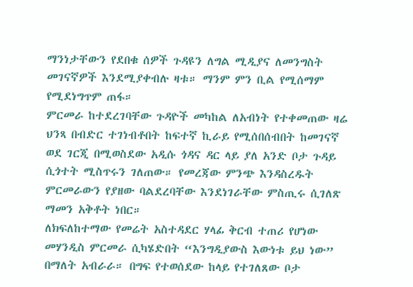ማንነታቸውን የደበቁ ሰዎች ጉዳዩን ለግል ሚዲያና ለመንግስት መገናኛዎች እንደሚያቀብሉ ዛቱ። ማንም ምን ቢል የሚሰማም የሚደነግጥም ጠፋ።
ምርመራ ከተደረገባቸው ጉዳዮች መካከል ለአብነት የተቀመጠው ዛሬ ህንጻ በብድር ተገነብቶበት ከፍተኛ ኪራይ የሚሰበሰብበት ከመገናኛ ወደ ገርጂ በሚወስደው አዲሱ ጎዳና ዳር ላይ ያለ አንድ ቦታ ጉዳይ ሲጎተት ሚስጥሩን ገለጠው። የመረጃው ምንጭ እንዳስረዱት ምርመራውን የያዘው ባልደረባቸው እንደነገራቸው ምስጢሩ ሲገለጽ ማመን አቅቶት ነበር።
ለክፍለከተማው የመሬት አስተዳደር ሃላፊ ቅርብ ተጠሪ የሆነው መሃንዲስ ምርመራ ሲካሄድበት “እንግዲያውስ እውነቱ ይህ ነው” በማለት አብራራ። በግፍ የተወሰደው ከላይ የተገለጸው ቦታ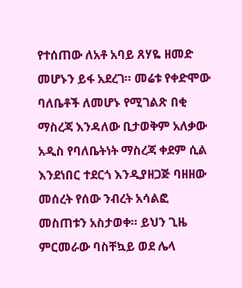የተሰጠው ለአቶ አባይ ጸሃዬ ዘመድ መሆኑን ይፋ አደረገ። መሬቱ የቀድሞው ባለቤቶች ለመሆኑ የሚገልጽ በቂ ማስረጃ እንዳለው ቢታወቅም አለቃው አዲስ የባለቤትነት ማስረጃ ቀደም ሲል እንደነበር ተደርጎ እንዲያዘጋጅ ባዘዘው መሰረት የሰው ንብረት አሳልፎ መስጠቱን አስታወቀ። ይህን ጊዜ ምርመራው ባስቸኳይ ወደ ሌላ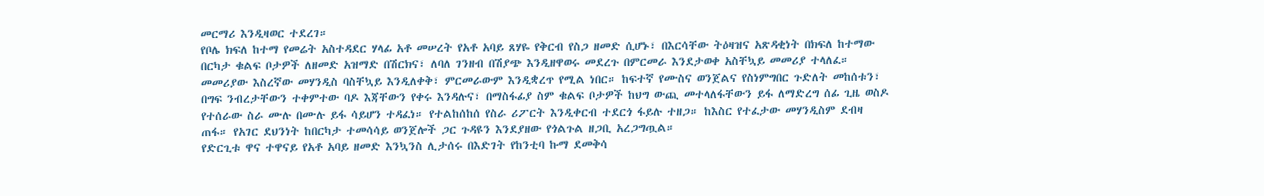መርማሪ እንዲዛወር ተደረገ።
የቦሌ ክፍለ ከተማ የመሬት አስተዳደር ሃላፊ አቶ መሠረት የአቶ አባይ ጸሃዬ የቅርብ የስጋ ዘመድ ሲሆኑ፣ በእርሳቸው ትዕዛዝና አጽዳቂነት በክፍለ ከተማው በርካታ ቁልፍ ቦታዎች ለዘመድ አዝማድ በሽርክና፣ ለባለ ገንዘብ በሽያጭ እንዲዘዋወሩ መደረጉ በምርመራ እንደታወቀ አስቸኳይ መመሪያ ተላለፈ።
መመሪያው እስረኛው መሃንዲስ ባስቸኳይ እንዲለቀቅ፣ ምርመራውም እንዲቋረጥ የሚል ነበር። ከፍተኛ የሙስና ወንጀልና የስነምግበር ጉድለት መከሰቱን፣ በግፍ ንብረታቸውን ተቀምተው ባዶ እጃቸውን የቀሩ እንዳሉና፣ በማስፋፊያ ስም ቁልፍ ቦታዎች ከህግ ውጪ መተላለፋቸውን ይፋ ለማድረግ ሰፊ ጊዜ ወስዶ የተሰራው ስራ ሙሉ በሙሉ ይፋ ሳይሆን ተዳፈነ። የተልከሰከሰ የስራ ሪፖርት እንዲቀርብ ተደርጎ ፋይሉ ተዘጋ። ከእስር የተፈታው መሃንዲስም ደብዛ ጠፋ። የአገር ደህንነት ከበርካታ ተመሳሳይ ወንጀሎች ጋር ጉዳዩን እንደያዘው የጎልጉል ዘጋቢ አረጋግጧል።
የድርጊቱ ዋና ተዋናይ የአቶ አባይ ዘመድ እንኳንስ ሊታሰሩ በእድገት የከንቲባ ኩማ ደመቅሳ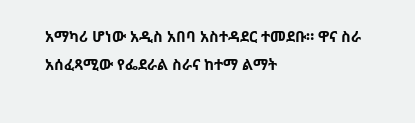አማካሪ ሆነው አዲስ አበባ አስተዳደር ተመደቡ። ዋና ስራ አሰፈጻሚው የፌደራል ስራና ከተማ ልማት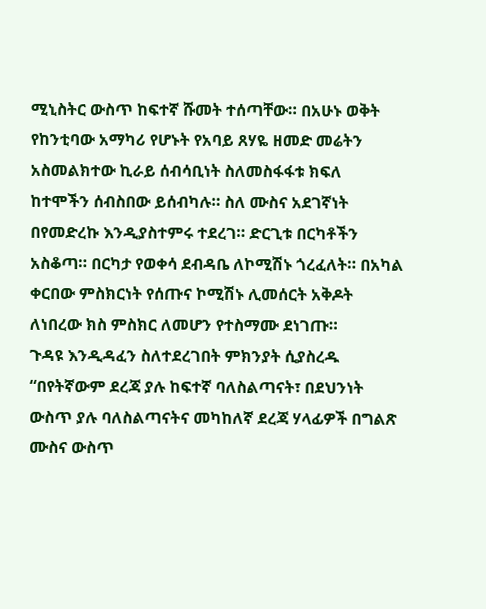ሚኒስትር ውስጥ ከፍተኛ ሹመት ተሰጣቸው። በአሁኑ ወቅት የከንቲባው አማካሪ የሆኑት የአባይ ጸሃዬ ዘመድ መሬትን አስመልክተው ኪራይ ሰብሳቢነት ስለመስፋፋቱ ክፍለ ከተሞችን ሰብስበው ይሰብካሉ። ስለ ሙስና አደገኛነት በየመድረኩ እንዲያስተምሩ ተደረገ። ድርጊቱ በርካቶችን አስቆጣ። በርካታ የወቀሳ ደብዳቤ ለኮሚሽኑ ጎረፈለት። በአካል ቀርበው ምስክርነት የሰጡና ኮሚሽኑ ሊመሰርት አቅዶት ለነበረው ክስ ምስክር ለመሆን የተስማሙ ደነገጡ።
ጉዳዩ እንዲዳፈን ስለተደረገበት ምክንያት ሲያስረዱ “በየትኛውም ደረጃ ያሉ ከፍተኛ ባለስልጣናት፣ በደህንነት ውስጥ ያሉ ባለስልጣናትና መካከለኛ ደረጃ ሃላፊዎች በግልጽ ሙስና ውስጥ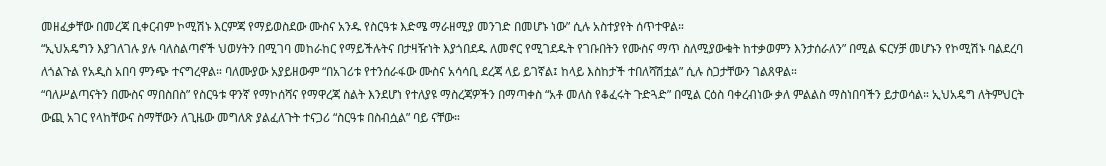መዘፈቃቸው በመረጃ ቢቀርብም ኮሚሽኑ እርምጃ የማይወስደው ሙስና አንዱ የስርዓቱ እድሜ ማራዘሚያ መንገድ በመሆኑ ነው” ሲሉ አስተያየት ሰጥተዋል።
“ኢህአዴግን እያገለገሉ ያሉ ባለስልጣኖች ህወሃትን በሚገባ መከራከር የማይችሉትና በታዛዥነት እያጎበደዱ ለመኖር የሚገደዱት የገቡበትን የሙስና ማጥ ስለሚያውቁት ከተቃወምን እንታሰራለን” በሚል ፍርሃቻ መሆኑን የኮሚሽኑ ባልደረባ ለጎልጉል የአዲስ አበባ ምንጭ ተናግረዋል። ባለሙያው አያይዘውም “በአገሪቱ የተንሰራፋው ሙስና አሳሳቢ ደረጃ ላይ ይገኛል፤ ከላይ እስከታች ተበለሻሽቷል” ሲሉ ስጋታቸውን ገልጸዋል።
“ባለሥልጣናትን በሙስና ማበስበስ” የስርዓቱ ዋንኛ የማኮሰሻና የማዋረጃ ስልት እንደሆነ የተለያዩ ማስረጃዎችን በማጣቀስ “አቶ መለስ የቆፈሩት ጉድጓድ” በሚል ርዕስ ባቀረብነው ቃለ ምልልስ ማስነበባችን ይታወሳል። ኢህአዴግ ለትምህርት ውጪ አገር የላከቸውና ስማቸውን ለጊዜው መግለጽ ያልፈለጉት ተናጋሪ “ስርዓቱ በስብሷል” ባይ ናቸው።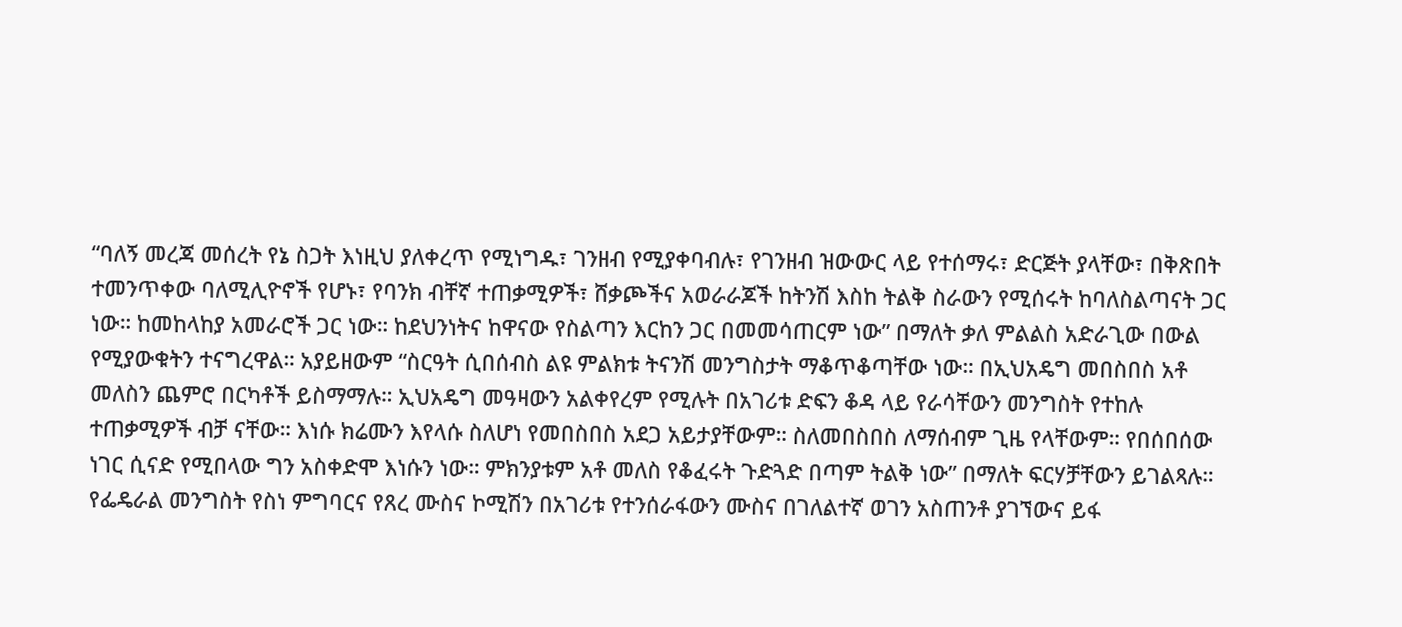“ባለኝ መረጃ መሰረት የኔ ስጋት እነዚህ ያለቀረጥ የሚነግዱ፣ ገንዘብ የሚያቀባብሉ፣ የገንዘብ ዝውውር ላይ የተሰማሩ፣ ድርጅት ያላቸው፣ በቅጽበት ተመንጥቀው ባለሚሊዮኖች የሆኑ፣ የባንክ ብቸኛ ተጠቃሚዎች፣ ሸቃጮችና አወራራጆች ከትንሽ እስከ ትልቅ ስራውን የሚሰሩት ከባለስልጣናት ጋር ነው። ከመከላከያ አመራሮች ጋር ነው። ከደህንነትና ከዋናው የስልጣን እርከን ጋር በመመሳጠርም ነው” በማለት ቃለ ምልልስ አድራጊው በውል የሚያውቁትን ተናግረዋል። አያይዘውም “ስርዓት ሲበሰብስ ልዩ ምልክቱ ትናንሽ መንግስታት ማቆጥቆጣቸው ነው። በኢህአዴግ መበስበስ አቶ መለስን ጨምሮ በርካቶች ይስማማሉ። ኢህአዴግ መዓዛውን አልቀየረም የሚሉት በአገሪቱ ድፍን ቆዳ ላይ የራሳቸውን መንግስት የተከሉ ተጠቃሚዎች ብቻ ናቸው። እነሱ ክሬሙን እየላሱ ስለሆነ የመበስበስ አደጋ አይታያቸውም። ስለመበስበስ ለማሰብም ጊዜ የላቸውም። የበሰበሰው ነገር ሲናድ የሚበላው ግን አስቀድሞ እነሱን ነው። ምክንያቱም አቶ መለስ የቆፈሩት ጉድጓድ በጣም ትልቅ ነው” በማለት ፍርሃቻቸውን ይገልጻሉ።
የፌዴራል መንግስት የስነ ምግባርና የጸረ ሙስና ኮሚሽን በአገሪቱ የተንሰራፋውን ሙስና በገለልተኛ ወገን አስጠንቶ ያገኘውና ይፋ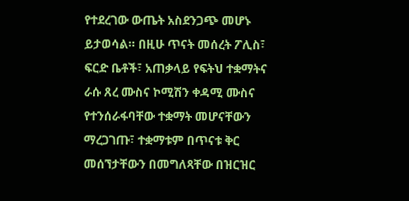የተደረገው ውጤት አስደንጋጭ መሆኑ ይታወሳል። በዚሁ ጥናት መሰረት ፖሊስ፣ ፍርድ ቤቶች፣ አጠቃላይ የፍትህ ተቋማትና ራሱ ጸረ ሙስና ኮሚሽን ቀዳሚ ሙስና የተንሰራፋባቸው ተቋማት መሆናቸውን ማረጋገጡ፣ ተቋማቱም በጥናቱ ቅር መሰኘታቸውን በመግለጻቸው በዝርዝር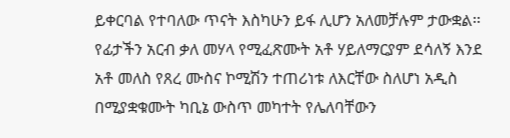ይቀርባል የተባለው ጥናት እስካሁን ይፋ ሊሆን አለመቻሉም ታውቋል፡፡
የፊታችን አርብ ቃለ መሃላ የሚፈጽሙት አቶ ሃይለማርያም ደሳለኝ እንደ አቶ መለስ የጸረ ሙስና ኮሚሽን ተጠሪነቱ ለእርቸው ስለሆነ አዲስ በሚያቋቁሙት ካቢኔ ውስጥ መካተት የሌለባቸውን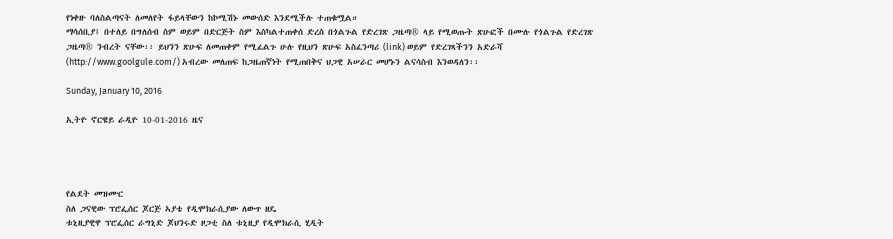የነቀዙ ባለስልጣናት ለመለየት ፋይላቸውን ከኮሚሽኑ መውሰድ እንደሚችሉ ተጠቁሟል።
ማሳሰቢያ፤ በተለይ በግለሰብ ስም ወይም በድርጅት ስም እስካልተጠቀሰ ድረስ በጎልጉል የድረገጽ ጋዜጣ® ላይ የሚወጡት ጽሁፎች በሙሉ የጎልጉል የድረገጽ ጋዜጣ® ንብረት ናቸው፡፡ ይህንን ጽሁፍ ለመጠቀም የሚፈልጉ ሁሉ የዚህን ጽሁፍ አስፈንጣሪ (link) ወይም የድረገጻችንን አድራሻ (http://www.goolgule.com/) አብረው መለጠፍ ከጋዜጠኛነት የሚጠበቅና ህጋዊ አሠራር መሆኑን ልናሳስብ እንወዳለን፡፡

Sunday, January 10, 2016

ኢትዮ ኖርዌይ ራዲዮ 10-01-2016 ዜና




የልደት መዝሙር
ስለ ጋናዊው ፕሮፌሰር ጆርጅ ኣያቴ የዲሞክራሲያው ለውጥ ዘዴ
ቱኒዚያዊዋ ፕሮፌሰር ራግኒድ ጆህንሩድ ዞጋቲ ስለ ቱኒዚያ የዲሞክራሲ ሂዲት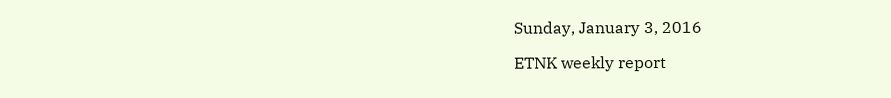Sunday, January 3, 2016

ETNK weekly report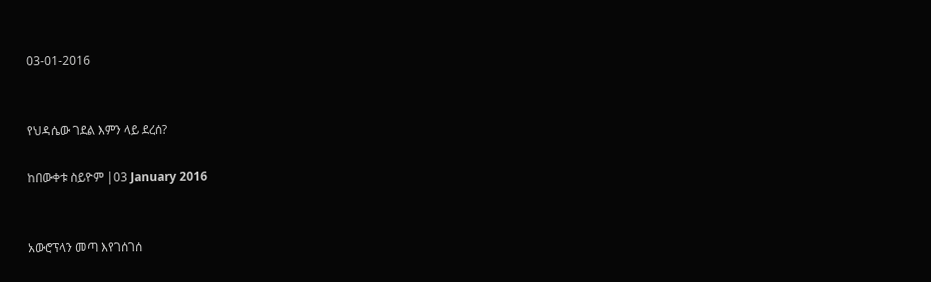03-01-2016


የህዳሴው ገደል እምን ላይ ደረሰ?

ከበውቀቱ ስይዮም |03 January 2016


አውሮፕላን መጣ እየገሰገሰ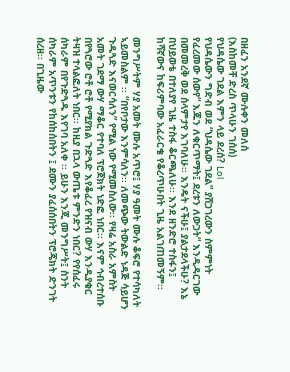በዘፈን አንደኛ ሙሉቀን መለሰ
(እስከመቸ ድረስ ጥላሁን ገሰሰ)
የህዳሴው ገደል እምን ላይ ደረሰ? Lol
የህዳሴውን ግድብ ወደ “ህዳሴው ገደል” ያሸጋገረውን ስምምነት የፈረመው ሰውየ“ እጁን ለቁርጥማት፤ ደረቱን ለውጋት“ እንዲዳርገው በመመረቅ ወደ ሰላምታየ እገባለሁ፡፡ እንዴት ናችሁ፤ ያልታደላችሁ? እኔ በህይወቴ በተለያየ ጊዜ ተስፋ ቆርጫለሁ፡፡ እንደ ዘንድሮ ተስፋን፤ ከሻኛውና ከፍሪምባው አፈራርቄ የቆረጥሁበት ጊዜ አልገጠመኝም፡፡

መንግሥትም ሃያ አመት ሙሉ አጥሮ፤ ሃያ ዓመት ሙሉ ቆፍሮ የተሳካለት ኣይመስልም ፡፡ “በየቦታው እንምሳለን፡፡ ለመጭው ትውልድ ነዳጅ ሳይሆን ጉዱጓድ እናወርሳለን” የሚል ነው የሚመስለው፡፡ የዛሬ አስራ አምስት አመት ገደማ ውሃ ማቆር የተባለ ፕሮጀክት ነድፎ ነበር፡፡ እናም ኅብረተሰቡ በየጓሮው ሮቶ ሮቶ የሚያክል ጉድጓድ እየቆፈረ የዝናብ ውሃ እንዲያቁር ትዛዝ ተላልፎለት ነበር፡፡ ከዚያ በኋላ ውጤቱ ምንድን ነበር? የየሰፈሩ ሰካራም በየጉድጓዱ እየገባ አለቀ ፡፡ ይሁን እንጂ መንግሥት፤ ስንት ሰካራም አጥንቱን የከሰከሰበትን ፤ ደሙን ያፈሰሰበትን ፕሮጄክት ድንገት ሰረዘ፡፡ በጊዜው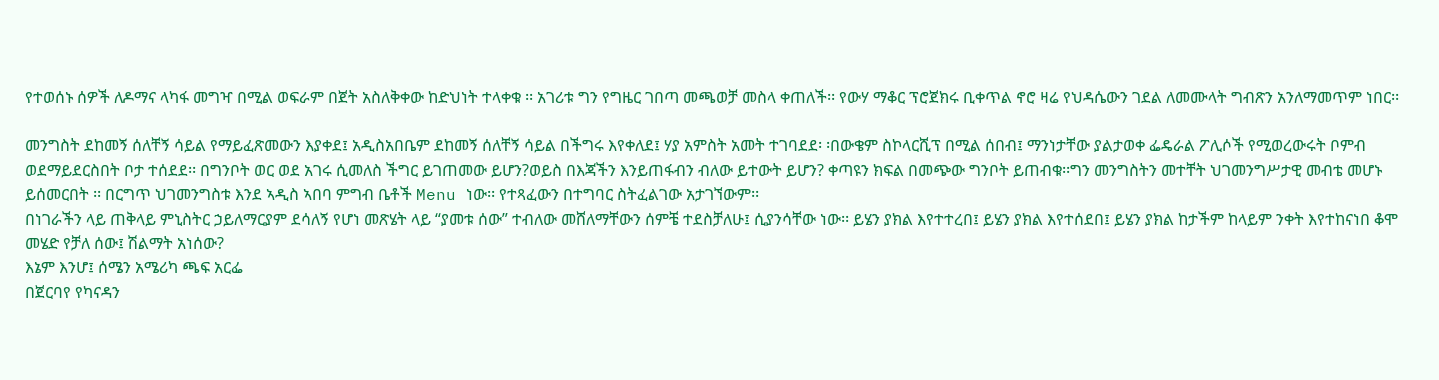የተወሰኑ ሰዎች ለዶማና ላካፋ መግዣ በሚል ወፍራም በጀት አስለቅቀው ከድህነት ተላቀቁ ፡፡ አገሪቱ ግን የግዜር ገበጣ መጫወቻ መስላ ቀጠለች፡፡ የውሃ ማቆር ፕሮጀክሩ ቢቀጥል ኖሮ ዛሬ የህዳሴውን ገደል ለመሙላት ግብጽን አንለማመጥም ነበር፡፡

መንግስት ደከመኝ ሰለቸኝ ሳይል የማይፈጽመውን እያቀደ፤ አዲስአበቤም ደከመኝ ሰለቸኝ ሳይል በችግሩ እየቀለደ፤ ሃያ አምስት አመት ተገባደደ፡ ፡በውቄም ስኮላርሺፕ በሚል ሰበብ፤ ማንነታቸው ያልታወቀ ፌዴራል ፖሊሶች የሚወረውሩት ቦምብ ወደማይደርስበት ቦታ ተሰደደ፡፡ በግንቦት ወር ወደ አገሩ ሲመለስ ችግር ይገጠመው ይሆን?ወይስ በእጃችን እንይጠፋብን ብለው ይተውት ይሆን? ቀጣዩን ክፍል በመጭው ግንቦት ይጠብቁ፡፡ግን መንግስትን መተቸት ህገመንግሥታዊ መብቴ መሆኑ ይሰመርበት ፡፡ በርግጥ ህገመንግስቱ እንደ ኣዲስ ኣበባ ምግብ ቤቶች Menu ነው፡፡ የተጻፈውን በተግባር ስትፈልገው አታገኘውም፡፡
በነገራችን ላይ ጠቅላይ ምኒስትር ኃይለማርያም ደሳለኝ የሆነ መጽሄት ላይ “ያመቱ ሰው” ተብለው መሸለማቸውን ሰምቼ ተደስቻለሁ፤ ሲያንሳቸው ነው፡፡ ይሄን ያክል እየተተረበ፤ ይሄን ያክል እየተሰደበ፤ ይሄን ያክል ከታችም ከላይም ንቀት እየተከናነበ ቆሞ መሄድ የቻለ ሰው፤ ሽልማት አነሰው?
እኔም እንሆ፤ ሰሜን አሜሪካ ጫፍ አርፌ
በጀርባየ የካናዳን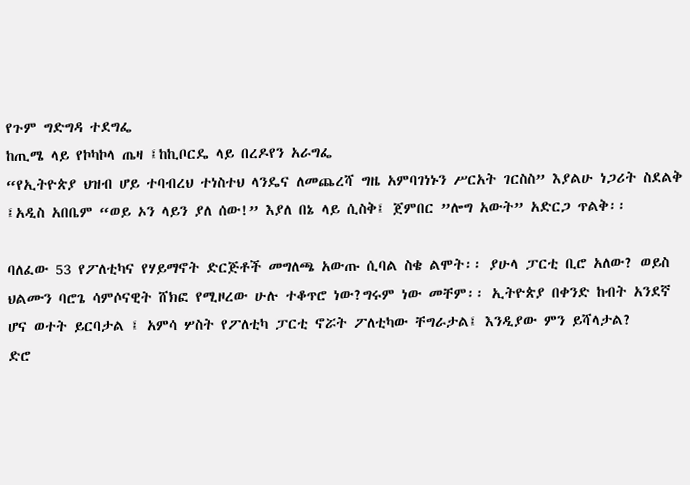የጉም ግድግዳ ተደግፌ
ከጢሜ ላይ የኮካኮላ ጤዛ ፤ከኪቦርዴ ላይ በረዶየን አራግፌ
“የኢትዮጵያ ህዝብ ሆይ ተባብረህ ተነስተህ ላንዴና ለመጨረሻ ግዜ አምባገነኑን ሥርአት ገርስስ” እያልሁ ነጋሪት ስደልቅ ፤አዲስ አበቤም “ወይ ኦን ላይን ያለ ሰው!” እያለ በኔ ላይ ሲስቅ፤ ጀምበር ”ሎግ አውት” አድርጋ ጥልቅ፡፡

ባለፈው 53 የፖለቲካና የሃይማኖት ድርጅቶች መግለጫ አውጡ ሲባል ስቄ ልሞት፡፡ ያሁላ ፓርቲ ቢሮ አለው? ወይስ ህልሙን ባሮጌ ሳምሶናዊት ሸክፎ የሚዞረው ሁሉ ተቆጥሮ ነው?ግሩም ነው መቸም፡፡ ኢትዮጵያ በቀንድ ከብት አንደኛ ሆና ወተት ይርባታል ፤ አምሳ ሦስት የፖለቲካ ፓርቲ ኖሯት ፖለቲካው ቸግራታል፤ እንዲያው ምን ይሻላታል?
ድሮ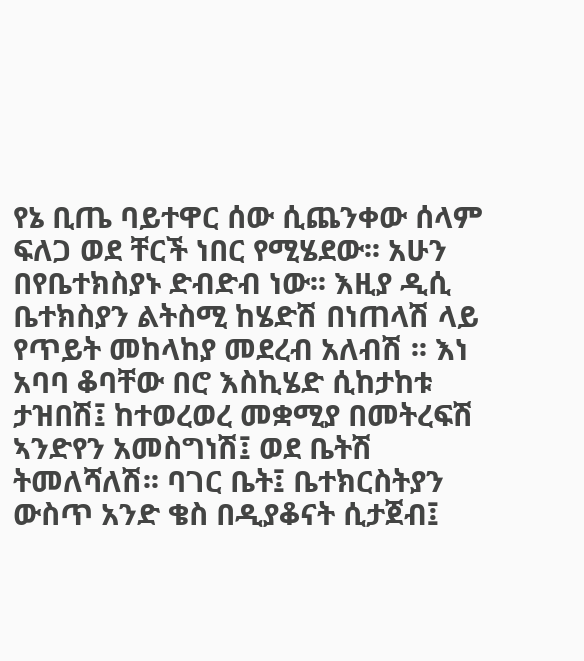የኔ ቢጤ ባይተዋር ሰው ሲጨንቀው ሰላም ፍለጋ ወደ ቸርች ነበር የሚሄደው፡፡ አሁን በየቤተክስያኑ ድብድብ ነው፡፡ እዚያ ዲሲ ቤተክስያን ልትስሚ ከሄድሽ በነጠላሽ ላይ የጥይት መከላከያ መደረብ አለብሽ ፡፡ እነ አባባ ቆባቸው በሮ እስኪሄድ ሲከታከቱ ታዝበሽ፤ ከተወረወረ መቋሚያ በመትረፍሽ ኣንድየን አመስግነሽ፤ ወደ ቤትሽ ትመለሻለሽ፡፡ ባገር ቤት፤ ቤተክርስትያን ውስጥ አንድ ቄስ በዲያቆናት ሲታጀብ፤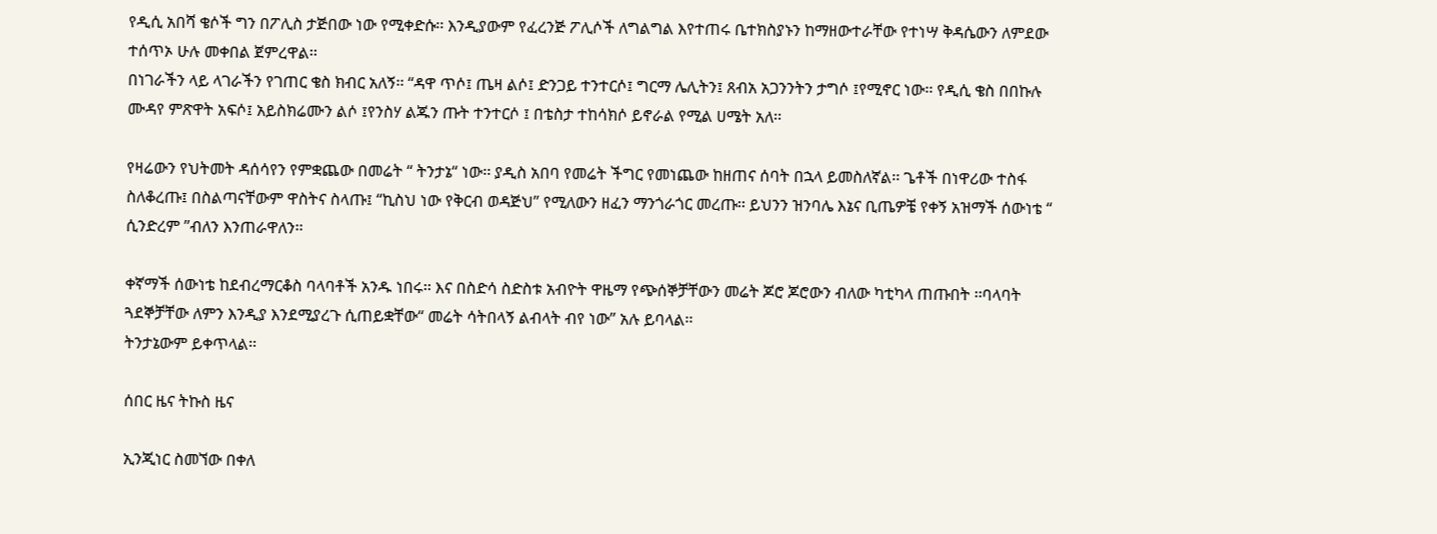የዲሲ አበሻ ቄሶች ግን በፖሊስ ታጅበው ነው የሚቀድሱ፡፡ እንዲያውም የፈረንጅ ፖሊሶች ለግልግል እየተጠሩ ቤተክስያኑን ከማዘውተራቸው የተነሣ ቅዳሴውን ለምደው ተሰጥኦ ሁሉ መቀበል ጀምረዋል፡፡
በነገራችን ላይ ላገራችን የገጠር ቄስ ክብር አለኝ፡፡ “ዳዋ ጥሶ፤ ጤዛ ልሶ፤ ድንጋይ ተንተርሶ፤ ግርማ ሌሊትን፤ ጸብአ አጋንንትን ታግሶ ፤የሚኖር ነው፡፡ የዲሲ ቄስ በበኩሉ ሙዳየ ምጽዋት አፍሶ፤ አይስክሬሙን ልሶ ፤የንስሃ ልጁን ጡት ተንተርሶ ፤ በቴስታ ተከሳክሶ ይኖራል የሚል ሀሜት አለ፡፡

የዛሬውን የህትመት ዳሰሳየን የምቋጨው በመሬት “ ትንታኔ“ ነው፡፡ ያዲስ አበባ የመሬት ችግር የመነጨው ከዘጠና ሰባት በኋላ ይመስለኛል፡፡ ጌቶች በነዋሪው ተስፋ ስለቆረጡ፤ በስልጣናቸውም ዋስትና ስላጡ፤ “ኪስህ ነው የቅርብ ወዳጅህ” የሚለውን ዘፈን ማንጎራጎር መረጡ፡፡ ይህንን ዝንባሌ እኔና ቢጤዎቼ የቀኝ አዝማች ሰውነቴ “ ሲንድረም ”ብለን እንጠራዋለን፡፡

ቀኛማች ሰውነቴ ከደብረማርቆስ ባላባቶች አንዱ ነበሩ፡፡ እና በስድሳ ስድስቱ አብዮት ዋዜማ የጭሰኞቻቸውን መሬት ጆሮ ጆሮውን ብለው ካቲካላ ጠጡበት ፡፡ባላባት ጓደኞቻቸው ለምን እንዲያ እንደሚያረጉ ሲጠይቋቸው“ መሬት ሳትበላኝ ልብላት ብየ ነው” አሉ ይባላል፡፡
ትንታኔውም ይቀጥላል፡፡

ሰበር ዜና ትኩስ ዜና

ኢንጂነር ስመኘው በቀለ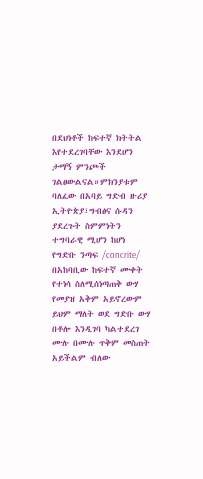በደህነቶች ከፍተኛ ክትትል እየተደረገባቸው እንደሆን ታማኝ ምንጮች ገልፀውልናል።ምክንያቱም ባለፈው በአባይ ግድብ ዙሪያ ኢትዮጵያ፣ግብፅና ሱዳን ያደረጉት ስምምነትን ተግባራዊ ሚሆን ከሆነ የግድቡ ንጣፍ /concrite/ በአከባቢው ከፍተኛ ሙቀት የተነሳ ስለሚሰነጣጠቅ ውሃ የመያዝ አቅም አይኖረውም ይህም ማለት ወደ ግድቡ ውሃ በቶሎ እንዲገባ ካልተደረገ ሙሉ በሙሉ ጥቅም መስጠት አይችልም ብለው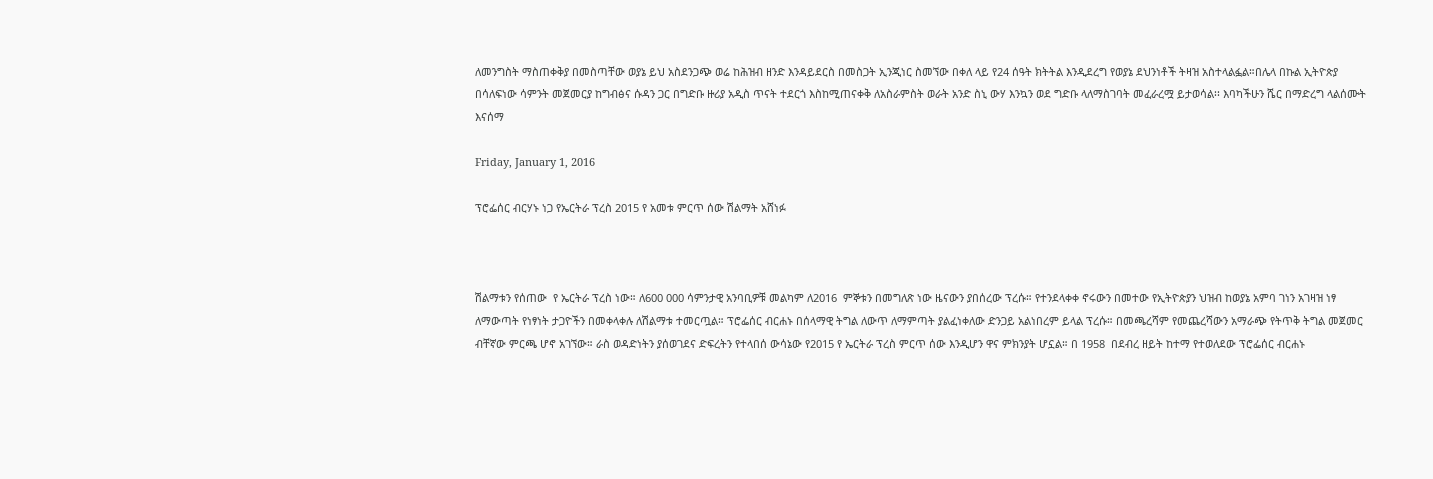ለመንግስት ማስጠቀቅያ በመስጣቸው ወያኔ ይህ አስደንጋጭ ወሬ ከሕዝብ ዘንድ እንዳይደርስ በመስጋት ኢንጂነር ስመኘው በቀለ ላይ የ24 ሰዓት ክትትል እንዲደረግ የወያኔ ደህንነቶች ትዛዝ አስተላልፏል።በሌላ በኩል ኢትዮጵያ በሳለፍነው ሳምንት መጀመርያ ከግብፅና ሱዳን ጋር በግድቡ ዙሪያ አዲስ ጥናት ተደርጎ እስከሚጠናቀቅ ለአስራምስት ወራት አንድ ስኒ ውሃ እንኳን ወደ ግድቡ ላለማስገባት መፈራረሟ ይታወሳል፡፡ እባካችሁን ሼር በማድረግ ላልሰሙት እናሰማ

Friday, January 1, 2016

ፕሮፌሰር ብርሃኑ ነጋ የኤርትራ ፕረስ 2015 የ አመቱ ምርጥ ሰው ሽልማት አሸነፉ



ሽልማቱን የሰጠው  የ ኤርትራ ፕረስ ነው። ለ600 000 ሳምንታዊ አንባቢዎቹ መልካም ለ2016  ምኞቱን በመግለጽ ነው ዜናውን ያበሰረው ፕረሱ። የተንደላቀቀ ኖሩውን በመተው የኢትዮጵያን ህዝብ ከወያኔ አምባ ገነን አገዛዝ ነፃ ለማውጣት የነፃነት ታጋዮችን በመቀላቀሉ ለሽልማቱ ተመርጧል። ፕሮፌሰር ብርሐኑ በሰላማዊ ትግል ለውጥ ለማምጣት ያልፈነቀለው ድንጋይ አልነበረም ይላል ፕረሱ። በመጫረሻም የመጨረሻውን አማራጭ የትጥቅ ትግል መጀመር ብቸኛው ምርጫ ሆኖ አገኘው። ራስ ወዳድነትን ያሰወገደና ድፍረትን የተላበሰ ውሳኔው የ2015 የ ኤርትራ ፕረስ ምርጥ ሰው እንዲሆን ዋና ምክንያት ሆኗል። በ 1958  በደብረ ዘይት ከተማ የተወለደው ፕሮፌሰር ብርሐኑ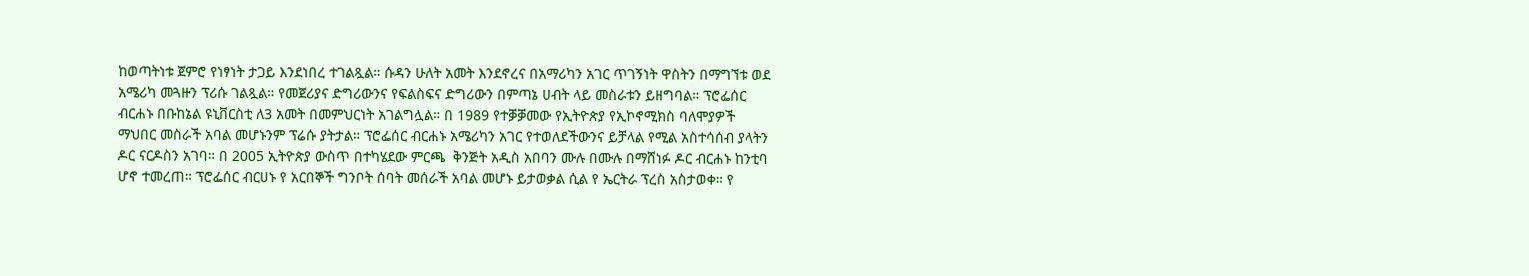ከወጣትነቱ ጀምሮ የነፃነት ታጋይ እንደነበረ ተገልጿል። ሱዳን ሁለት አመት እንደኖረና በአማሪካን አገር ጥገኝነት ዋስትን በማግኘቱ ወደ አሜሪካ መጓዙን ፕሪሱ ገልጿል። የመጀሪያና ድግሪውንና የፍልስፍና ድግሪውን በምጣኔ ሀብት ላይ መስራቱን ይዘግባል። ፕሮፌሰር ብርሐኑ በቡከኔል ዩኒቨርስቲ ለ3 አመት በመምህርነት አገልግሏል። በ 1989 የተቓቓመው የኢትዮጵያ የኢኮኖሚክስ ባለሞያዎች ማህበር መስራች አባል መሆኑንም ፕሬሱ ያትታል። ፕሮፌሰር ብርሐኑ አሜሪካን አገር የተወለደችውንና ይቻላል የሚል አስተሳሰብ ያላትን ዶር ናርዶስን አገባ። በ 2005 ኢትዮጵያ ውስጥ በተካሄደው ምርጫ  ቅንጅት አዲስ አበባን ሙሉ በሙሉ በማሸነፉ ዶር ብርሐኑ ከንቲባ ሆኖ ተመረጠ። ፕሮፌሰር ብርሀኑ የ አርበኞች ግንቦት ሰባት መሰራች አባል መሆኑ ይታወቃል ሲል የ ኤርትራ ፕረስ አስታወቀ። የ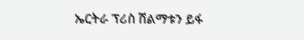ኤርትራ ፕሪስ ሽልማቱን ይፋ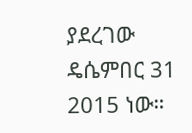ያደረገው ዴሴምበር 31 2015 ነው።